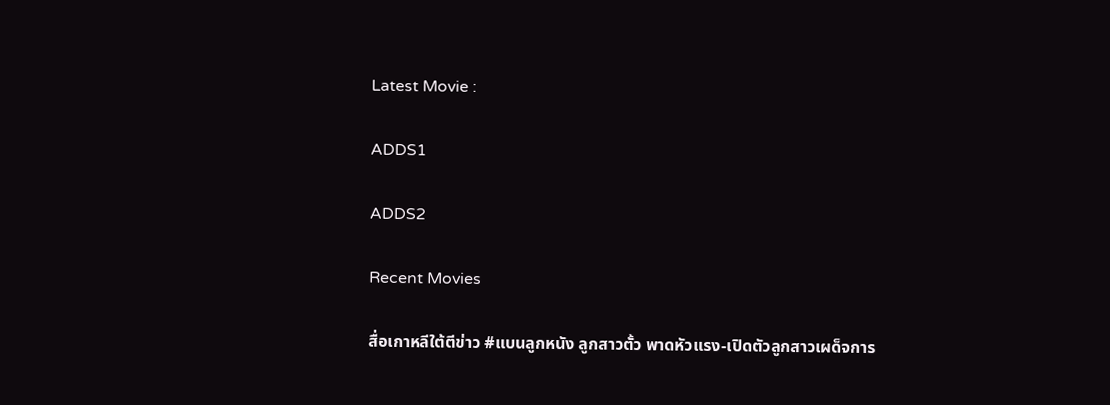Latest Movie :

ADDS1

ADDS2

Recent Movies

สื่อเกาหลีใต้ตีข่าว #แบนลูกหนัง ลูกสาวตั้ว พาดหัวแรง-เปิดตัวลูกสาวเผด็จการ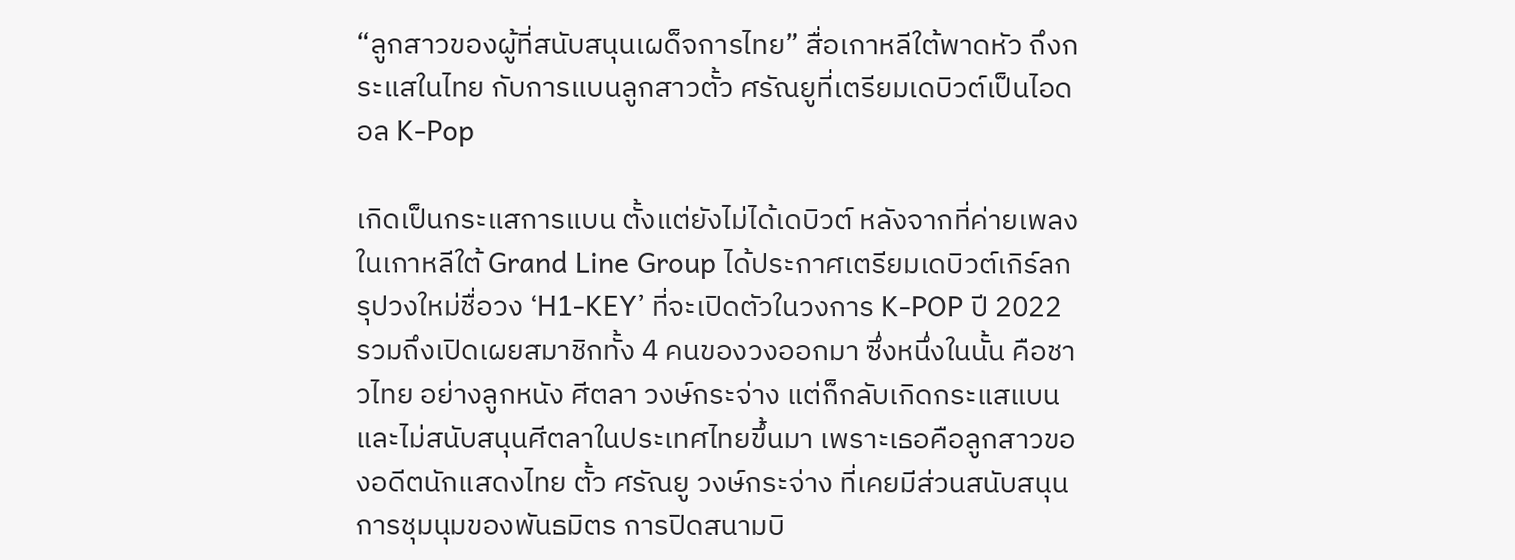“ลูกสาวของผู้ที่สนับสนุนเผด็จการไทย” สื่อเกาหลีใต้พาดหัว ถึงกระแสในไทย กับการแบนลูกสาวตั้ว ศรัณยูที่เตรียมเดบิวต์เป็นไอดอล K-Pop

เกิดเป็นกระแสการแบน ตั้งแต่ยังไม่ได้เดบิวต์ หลังจากที่ค่ายเพลงในเกาหลีใต้ Grand Line Group ได้ประกาศเตรียมเดบิวต์เกิร์ลกรุปวงใหม่ชื่อวง ‘H1-KEY’ ที่จะเปิดตัวในวงการ K-POP ปี 2022 รวมถึงเปิดเผยสมาชิกทั้ง 4 คนของวงออกมา ซึ่งหนึ่งในนั้น คือชาวไทย อย่างลูกหนัง ศีตลา วงษ์กระจ่าง แต่ก็กลับเกิดกระแสแบน และไม่สนับสนุนศีตลาในประเทศไทยขึ้นมา เพราะเธอคือลูกสาวของอดีตนักแสดงไทย ตั้ว ศรัณยู วงษ์กระจ่าง ที่เคยมีส่วนสนับสนุนการชุมนุมของพันธมิตร การปิดสนามบิ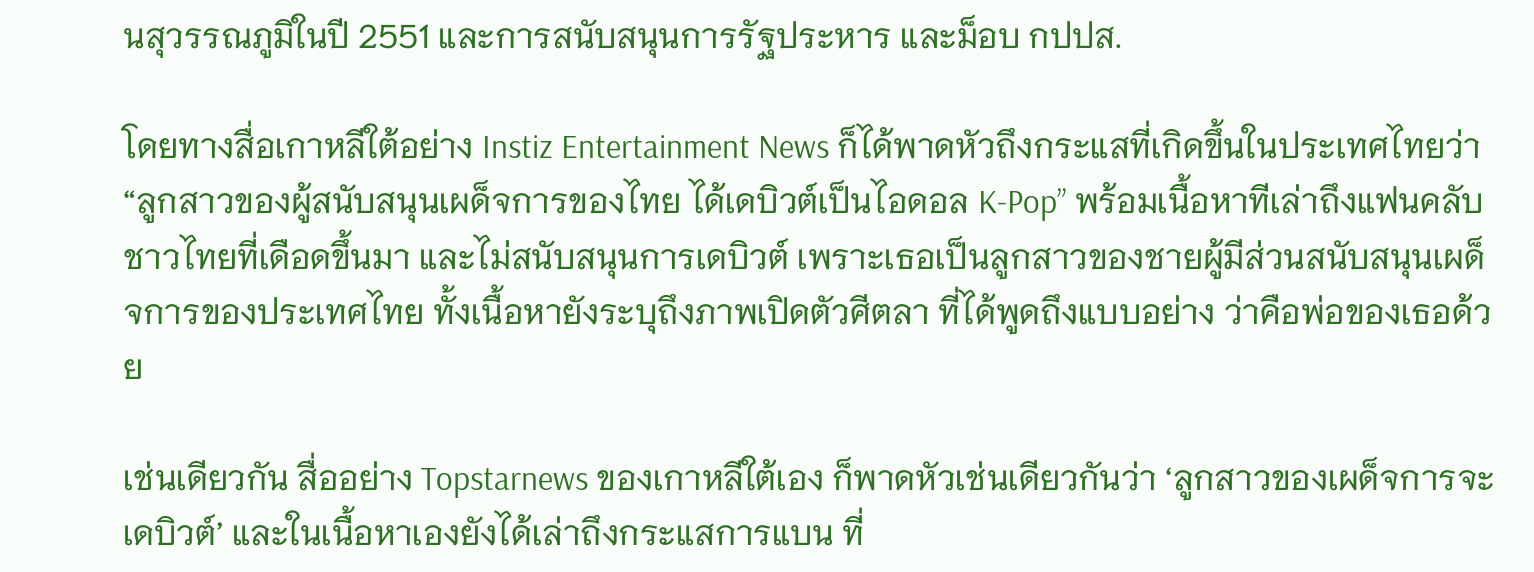นสุวรรณภูมิในปี 2551 และการสนับสนุนการรัฐประหาร และม็อบ กปปส.

โดยทางสื่อเกาหลีใต้อย่าง Instiz Entertainment News ก็ได้พาดหัวถึงกระแสที่เกิดขึ้นในประเทศไทยว่า “ลูกสาวของผู้สนับสนุนเผด็จการของไทย ได้เดบิวต์เป็นไอดอล K-Pop” พร้อมเนื้อหาทีเล่าถึงแฟนคลับชาวไทยที่เดือดขึ้นมา และไม่สนับสนุนการเดบิวต์ เพราะเธอเป็นลูกสาวของชายผู้มีส่วนสนับสนุนเผด็จการของประเทศไทย ทั้งเนื้อหายังระบุถึงภาพเปิดตัวศีตลา ที่ได้พูดถึงแบบอย่าง ว่าคือพ่อของเธอด้วย

เช่นเดียวกัน สื่ออย่าง Topstarnews ของเกาหลีใต้เอง ก็พาดหัวเช่นเดียวกันว่า ‘ลูกสาวของเผด็จการจะเดบิวต์’ และในเนื้อหาเองยังได้เล่าถึงกระแสการแบน ที่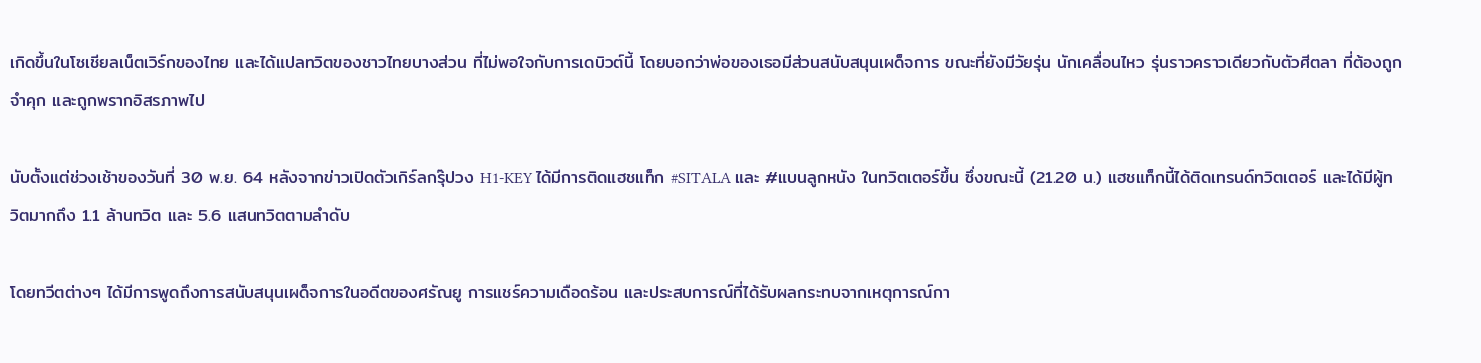เกิดขึ้นในโซเชียลเน็ตเวิร์กของไทย และได้แปลทวิตของชาวไทยบางส่วน ที่ไม่พอใจกับการเดบิวต์นี้ โดยบอกว่าพ่อของเธอมีส่วนสนับสนุนเผด็จการ ขณะที่ยังมีวัยรุ่น นักเคลื่อนไหว รุ่นราวคราวเดียวกับตัวศีตลา ที่ต้องถูกจำคุก และถูกพรากอิสรภาพไป

นับตั้งแต่ช่วงเช้าของวันที่ 30 พ.ย. 64 หลังจากข่าวเปิดตัวเกิร์ลกรุ๊ปวง H1-KEY ได้มีการติดแฮชแท็ก #SITALA และ #แบนลูกหนัง ในทวิตเตอร์ขึ้น ซึ่งขณะนี้ (21.20 น.) แฮชแท็กนี้ได้ติดเทรนด์ทวิตเตอร์ และได้มีผู้ทวิตมากถึง 1.1 ล้านทวิต และ 5.6 แสนทวิตตามลำดับ

โดยทวีตต่างๆ ได้มีการพูดถึงการสนับสนุนเผด็จการในอดีตของศรัณยู การแชร์ความเดือดร้อน และประสบการณ์ที่ได้รับผลกระทบจากเหตุการณ์กา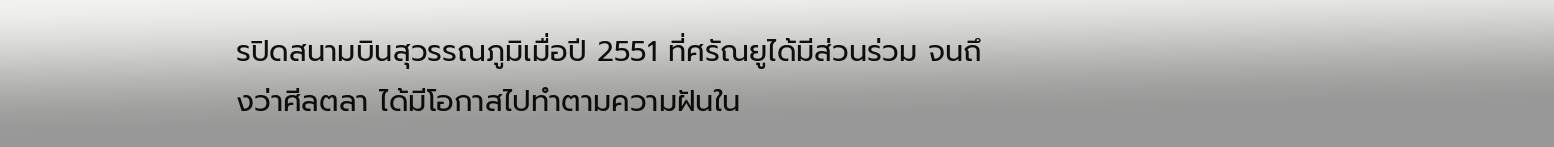รปิดสนามบินสุวรรณภูมิเมื่อปี 2551 ที่ศรัณยูได้มีส่วนร่วม จนถึงว่าศีลตลา ได้มีโอกาสไปทำตามความฝันใน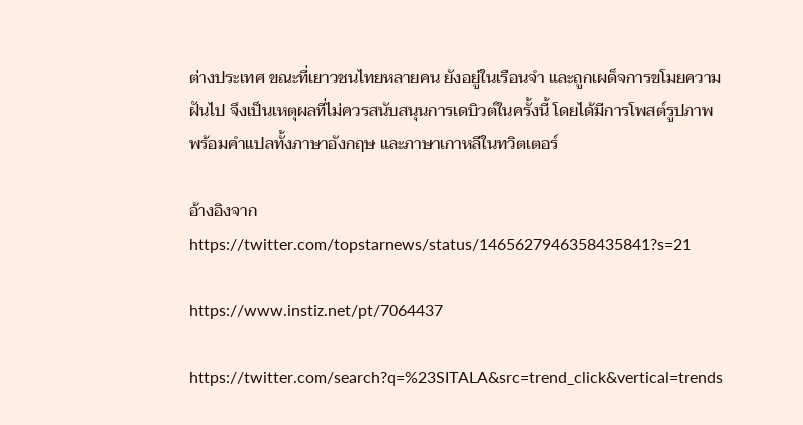ต่างประเทศ ขณะที่เยาวชนไทยหลายคน ยังอยู่ในเรือนจำ และถูกเผด็จการขโมยความฝันไป จึงเป็นเหตุผลที่ไม่ควรสนับสนุนการเดบิวต์ในครั้งนี้ โดยได้มีการโพสต์รูปภาพ พร้อมคำแปลทั้งภาษาอังกฤษ และภาษาเกาหลีในทวิตเตอร์

อ้างอิงจาก
https://twitter.com/topstarnews/status/1465627946358435841?s=21

https://www.instiz.net/pt/7064437

https://twitter.com/search?q=%23SITALA&src=trend_click&vertical=trends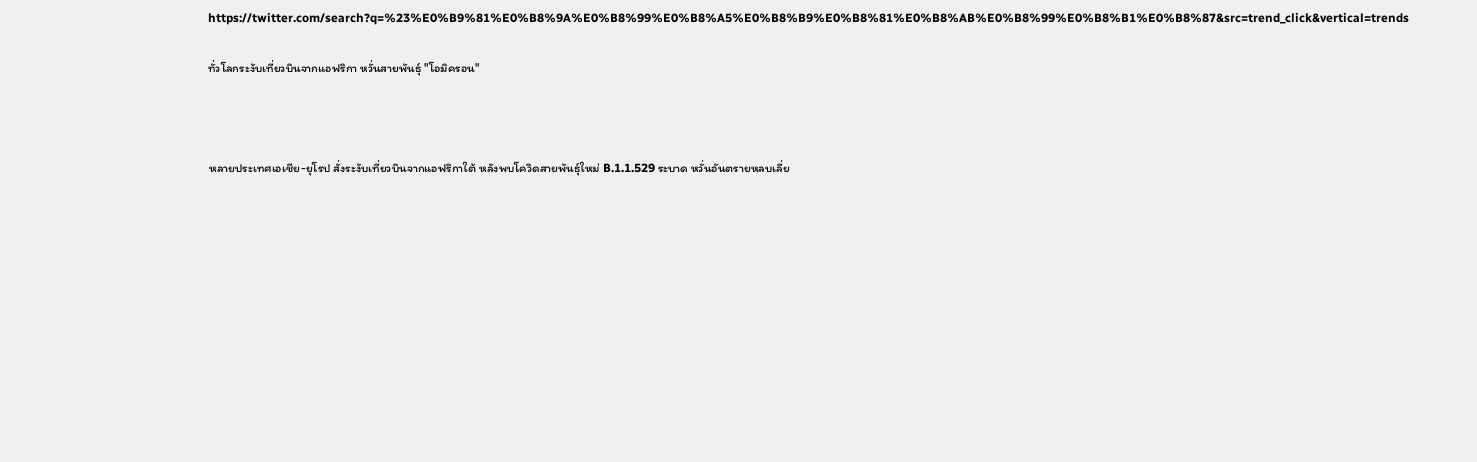https://twitter.com/search?q=%23%E0%B9%81%E0%B8%9A%E0%B8%99%E0%B8%A5%E0%B8%B9%E0%B8%81%E0%B8%AB%E0%B8%99%E0%B8%B1%E0%B8%87&src=trend_click&vertical=trends

ทั่วโลกระงับเที่ยวบินจากแอฟริกา หวั่นสายพันธุ์ "โอมิครอน"



หลายประเทศเอเชีย-ยุโรป สั่งระงับเที่ยวบินจากแอฟริกาใต้ หลังพบโควิดสายพันธุ์ใหม่ B.1.1.529 ระบาด หวั่นอันตรายหลบเลี่ย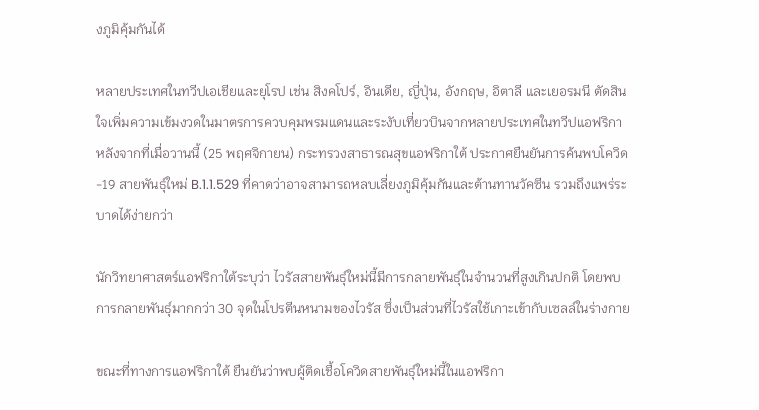งภูมิคุ้มกันได้

หลายประเทศในทวีปเอเชียและยุโรป เช่น สิงคโปร์, อินเดีย, ญี่ปุ่น, อังกฤษ, อิตาลี และเยอรมนี ตัดสินใจเพิ่มความเข้มงวดในมาตรการควบคุมพรมแดนและระงับเที่ยวบินจากหลายประเทศในทวีปแอฟริกา หลังจากที่เมื่อวานนี้ (25 พฤศจิกายน) กระทรวงสาธารณสุขแอฟริกาใต้ ประกาศยืนยันการค้นพบโควิด-19 สายพันธุ์ใหม่ B.1.1.529 ที่คาดว่าอาจสามารถหลบเลี่ยงภูมิคุ้มกันและต้านทานวัคซีน รวมถึงแพร่ระบาดได้ง่ายกว่า

นักวิทยาศาสตร์แอฟริกาใต้ระบุว่า ไวรัสสายพันธุ์ใหม่นี้มีการกลายพันธุ์ในจำนวนที่สูงเกินปกติ โดยพบการกลายพันธุ์มากกว่า 30 จุดในโปรตีนหนามของไวรัส ซึ่งเป็นส่วนที่ไวรัสใช้เกาะเข้ากับเซลล์ในร่างกาย

ขณะที่ทางการแอฟริกาใต้ ยืนยันว่าพบผู้ติดเชื้อโควิดสายพันธุ์ใหม่นี้ในแอฟริกา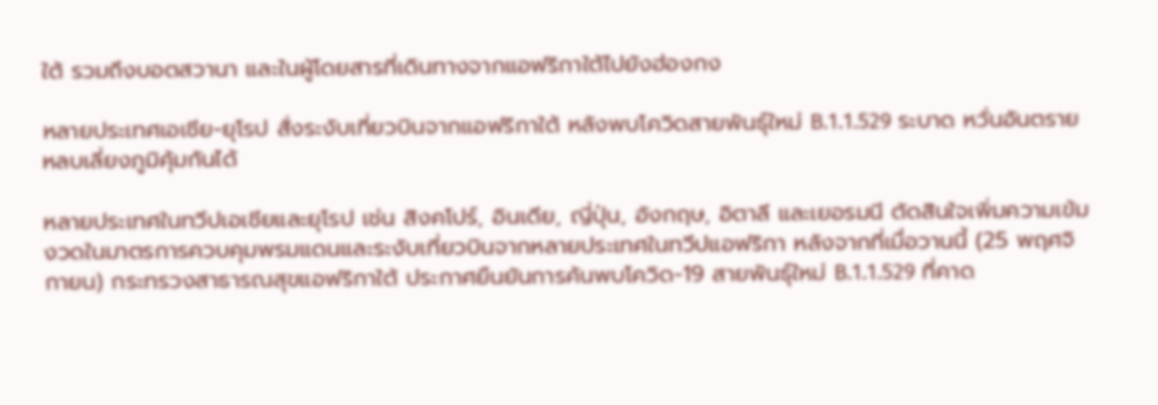ใต้ รวมถึงบอตสวานา และในผู้โดยสารที่เดินทางจากแอฟริกาใต้ไปยังฮ่องกง

หลายประเทศเอเชีย-ยุโรป สั่งระงับเที่ยวบินจากแอฟริกาใต้ หลังพบโควิดสายพันธุ์ใหม่ B.1.1.529 ระบาด หวั่นอันตรายหลบเลี่ยงภูมิคุ้มกันได้

หลายประเทศในทวีปเอเชียและยุโรป เช่น สิงคโปร์, อินเดีย, ญี่ปุ่น, อังกฤษ, อิตาลี และเยอรมนี ตัดสินใจเพิ่มความเข้มงวดในมาตรการควบคุมพรมแดนและระงับเที่ยวบินจากหลายประเทศในทวีปแอฟริกา หลังจากที่เมื่อวานนี้ (25 พฤศจิกายน) กระทรวงสาธารณสุขแอฟริกาใต้ ประกาศยืนยันการค้นพบโควิด-19 สายพันธุ์ใหม่ B.1.1.529 ที่คาด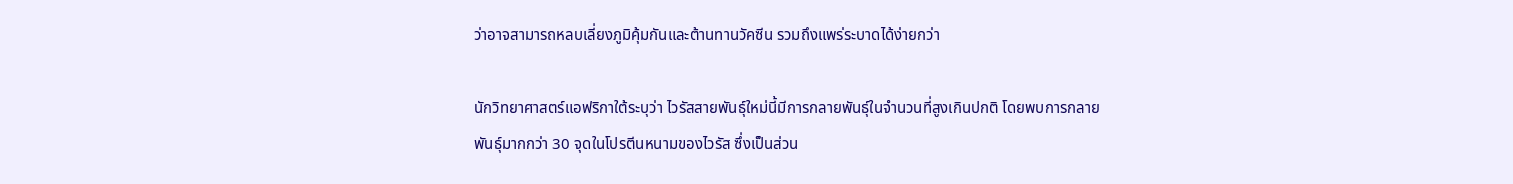ว่าอาจสามารถหลบเลี่ยงภูมิคุ้มกันและต้านทานวัคซีน รวมถึงแพร่ระบาดได้ง่ายกว่า

นักวิทยาศาสตร์แอฟริกาใต้ระบุว่า ไวรัสสายพันธุ์ใหม่นี้มีการกลายพันธุ์ในจำนวนที่สูงเกินปกติ โดยพบการกลายพันธุ์มากกว่า 30 จุดในโปรตีนหนามของไวรัส ซึ่งเป็นส่วน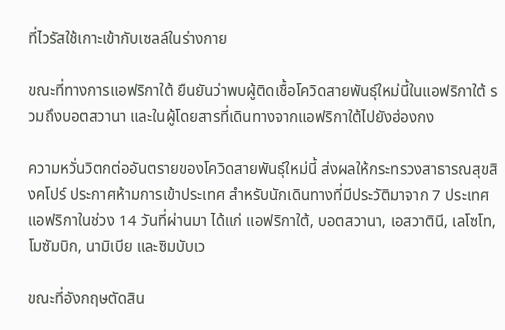ที่ไวรัสใช้เกาะเข้ากับเซลล์ในร่างกาย

ขณะที่ทางการแอฟริกาใต้ ยืนยันว่าพบผู้ติดเชื้อโควิดสายพันธุ์ใหม่นี้ในแอฟริกาใต้ รวมถึงบอตสวานา และในผู้โดยสารที่เดินทางจากแอฟริกาใต้ไปยังฮ่องกง

ความหวั่นวิตกต่ออันตรายของโควิดสายพันธุ์ใหม่นี้ ส่งผลให้กระทรวงสาธารณสุขสิงคโปร์ ประกาศห้ามการเข้าประเทศ สำหรับนักเดินทางที่มีประวัติมาจาก 7 ประเทศแอฟริกาในช่วง 14 วันที่ผ่านมา ได้แก่ แอฟริกาใต้, บอตสวานา, เอสวาตินี, เลโซโท, โมซัมบิก, นามิเบีย และซิมบับเว

ขณะที่อังกฤษตัดสิน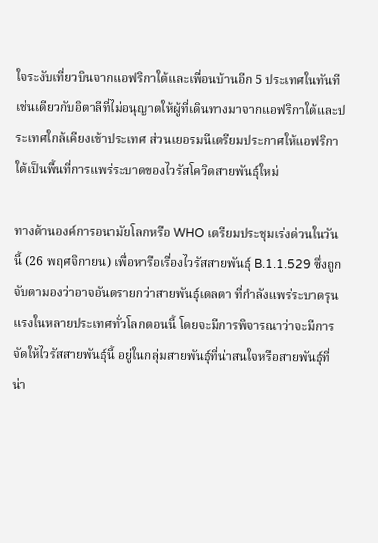ใจระงับเที่ยวบินจากแอฟริกาใต้และเพื่อนบ้านอีก 5 ประเทศในทันที เช่นเดียวกับอิตาลีที่ไม่อนุญาตให้ผู้ที่เดินทางมาจากแอฟริกาใต้และประเทศใกล้เคียงเข้าประเทศ ส่วนเยอรมนีเตรียมประกาศให้แอฟริกาใต้เป็นพื้นที่การแพร่ระบาดของไวรัสโควิดสายพันธุ์ใหม่

ทางด้านองค์การอนามัยโลกหรือ WHO เตรียมประชุมเร่งด่วนในวันนี้ (26 พฤศจิกายน) เพื่อหารือเรื่องไวรัสสายพันธุ์ B.1.1.529 ซึ่งถูกจับตามองว่าอาจอันตรายกว่าสายพันธุ์เดลตา ที่กำลังแพร่ระบาดรุนแรงในหลายประเทศทั่วโลกตอนนี้ โดยจะมีการพิจารณาว่าจะมีการจัดให้ไวรัสสายพันธุ์นี้ อยู่ในกลุ่มสายพันธุ์ที่น่าสนใจหรือสายพันธุ์ที่น่า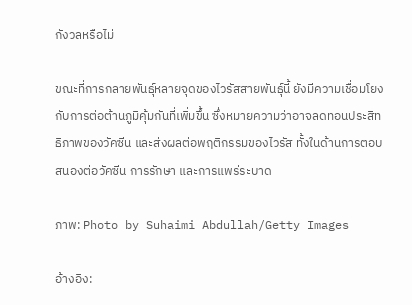กังวลหรือไม่

ขณะที่การกลายพันธุ์หลายจุดของไวรัสสายพันธุ์นี้ ยังมีความเชื่อมโยงกับการต่อต้านภูมิคุ้มกันที่เพิ่มขึ้น ซึ่งหมายความว่าอาจลดทอนประสิทธิภาพของวัคซีน และส่งผลต่อพฤติกรรมของไวรัส ทั้งในด้านการตอบสนองต่อวัคซีน การรักษา และการแพร่ระบาด

ภาพ: Photo by Suhaimi Abdullah/Getty Images

อ้างอิง: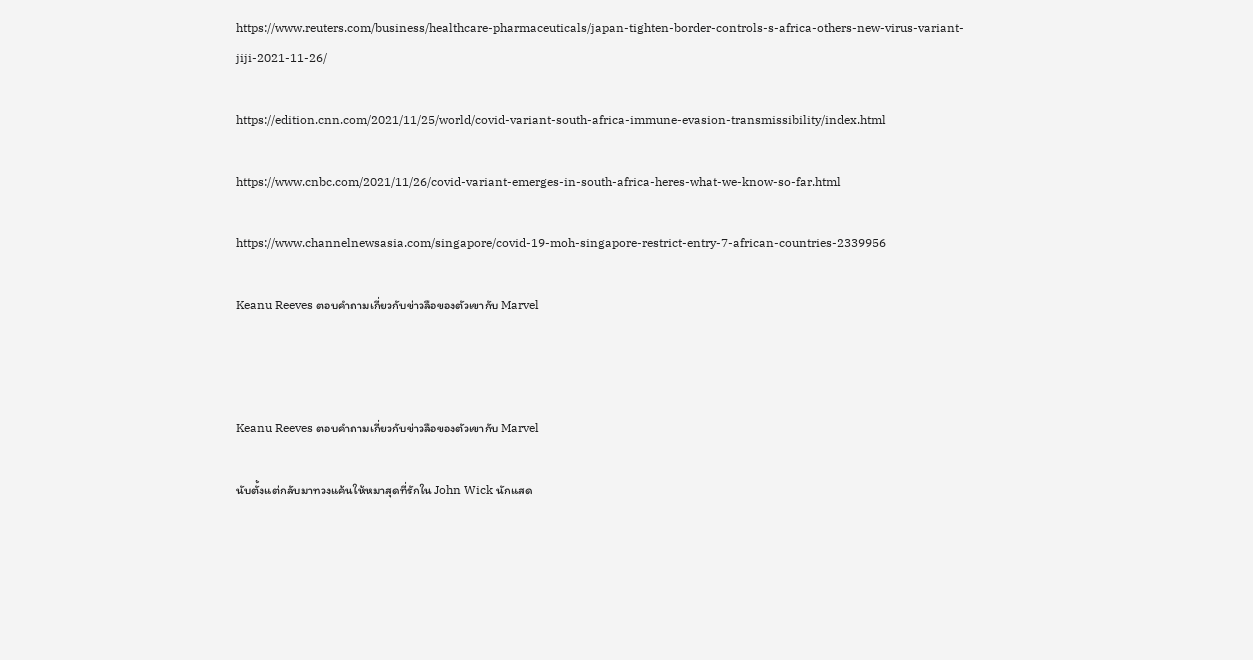https://www.reuters.com/business/healthcare-pharmaceuticals/japan-tighten-border-controls-s-africa-others-new-virus-variant-jiji-2021-11-26/

https://edition.cnn.com/2021/11/25/world/covid-variant-south-africa-immune-evasion-transmissibility/index.html

https://www.cnbc.com/2021/11/26/covid-variant-emerges-in-south-africa-heres-what-we-know-so-far.html

https://www.channelnewsasia.com/singapore/covid-19-moh-singapore-restrict-entry-7-african-countries-2339956

Keanu Reeves ตอบคำถามเกี่ยวกับข่าวลือของตัวเขากับ Marvel



Keanu Reeves ตอบคำถามเกี่ยวกับข่าวลือของตัวเขากับ Marvel

นับตั้งแต่กลับมาทวงแค้นให้หมาสุดที่รักใน John Wick นักแสด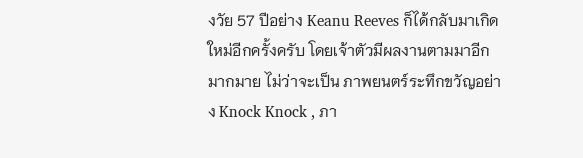งวัย 57 ปีอย่าง Keanu Reeves ก็ได้กลับมาเกิดใหม่อีกครั้งครับ โดยเจ้าตัวมีผลงานตามมาอีกมากมาย ไม่ว่าจะเป็น ภาพยนตร์ระทึกขวัญอย่าง Knock Knock , ภา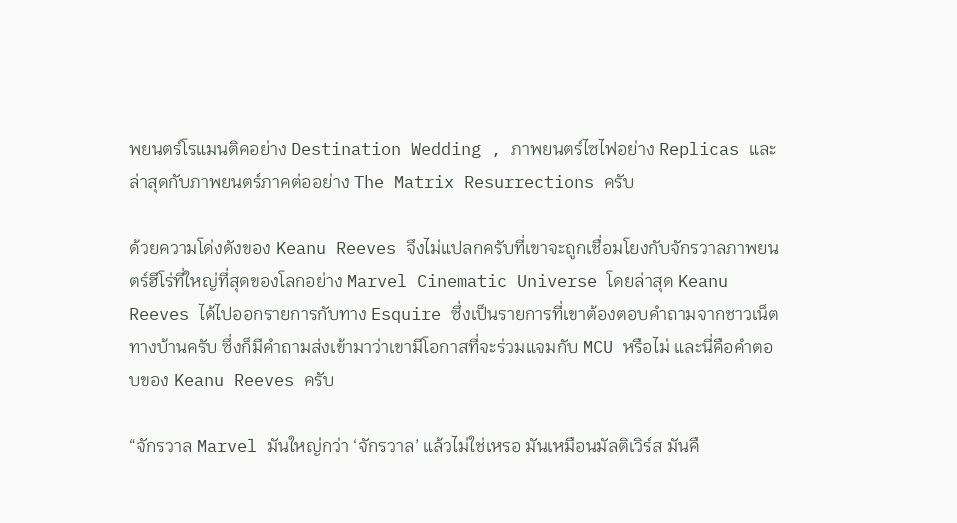พยนตร์โรแมนติคอย่าง Destination Wedding , ภาพยนตร์ไซไฟอย่าง Replicas และล่าสุดกับภาพยนตร์ภาคต่ออย่าง The Matrix Resurrections ครับ

ด้วยความโด่งดังของ Keanu Reeves จึงไม่แปลกครับที่เขาจะถูกเชื่อมโยงกับจักรวาลภาพยนตร์ฮีโร่ที่ใหญ่ที่สุดของโลกอย่าง Marvel Cinematic Universe โดยล่าสุด Keanu Reeves ได้ไปออกรายการกับทาง Esquire ซึ่งเป็นรายการที่เขาต้องตอบคำถามจากชาวเน็ตทางบ้านครับ ซึ่งก็มีคำถามส่งเข้ามาว่าเขามีโอกาสที่จะร่วมแจมกับ MCU หรือไม่ และนี่คือคำตอบของ Keanu Reeves ครับ

“จักรวาล Marvel มันใหญ่กว่า ‘จักรวาล’ แล้วไม่ใช่เหรอ มันเหมือนมัลติเวิร์ส มันคื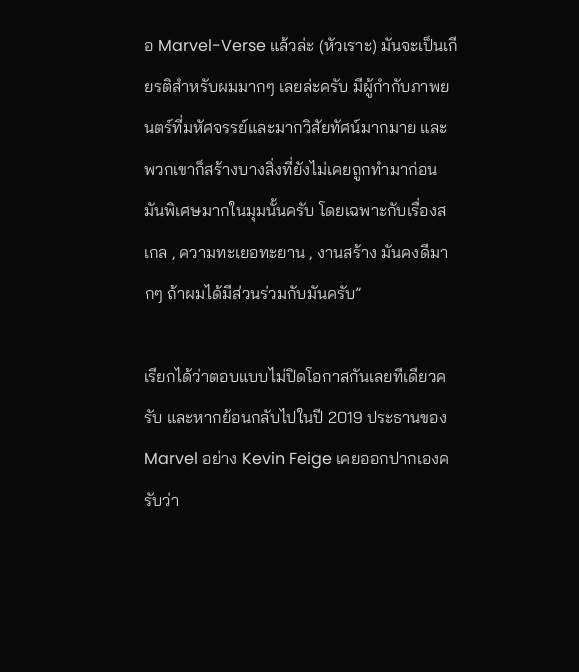อ Marvel-Verse แล้วล่ะ (หัวเราะ) มันจะเป็นเกียรติสำหรับผมมากๆ เลยล่ะครับ มีผู้กำกับภาพยนตร์ที่มหัศจรรย์และมากวิสัยทัศน์มากมาย และพวกเขาก็สร้างบางสิ่งที่ยังไม่เคยถูกทำมาก่อน มันพิเศษมากในมุมนั้นครับ โดยเฉพาะกับเรื่องสเกล , ความทะเยอทะยาน , งานสร้าง มันคงดีมากๆ ถ้าผมได้มีส่วนร่วมกับมันครับ”

เรียกได้ว่าตอบแบบไม่ปิดโอกาสกันเลยทีเดียวครับ และหากย้อนกลับไปในปี 2019 ประธานของ Marvel อย่าง Kevin Feige เคยออกปากเองครับว่า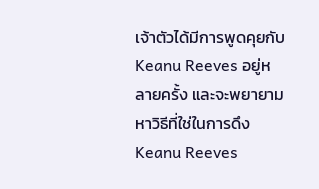เจ้าตัวได้มีการพูดคุยกับ Keanu Reeves อยู่หลายครั้ง และจะพยายามหาวิธีที่ใช่ในการดึง Keanu Reeves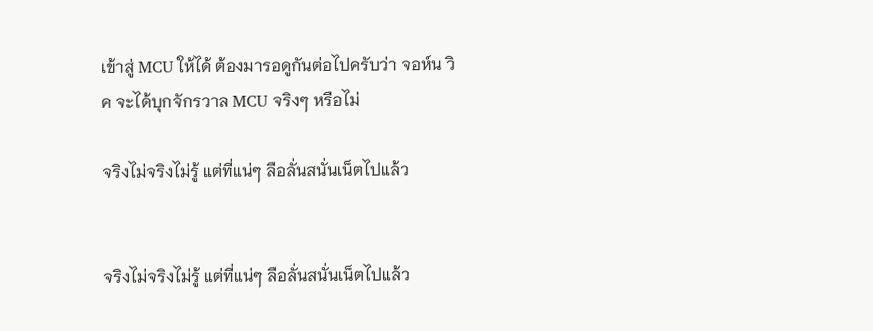เข้าสู่ MCU ให้ได้ ต้องมารอดูกันต่อไปครับว่า จอห์น วิค จะได้บุกจักรวาล MCU จริงๆ หรือไม่

จริงไม่จริงไม่รู้ แต่ที่แน่ๆ ลือลั่นสนั่นเน็ตไปแล้ว


จริงไม่จริงไม่รู้ แต่ที่แน่ๆ ลือลั่นสนั่นเน็ตไปแล้ว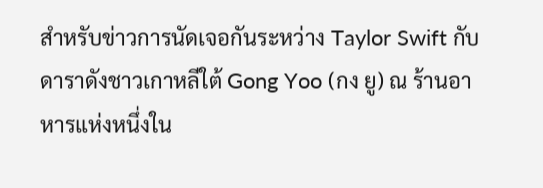สำหรับข่าวการนัดเจอกันระหว่าง Taylor Swift กับดาราดังชาวเกาหลีใต้ Gong Yoo (กง ยู) ณ ร้านอาหารแห่งหนึ่งใน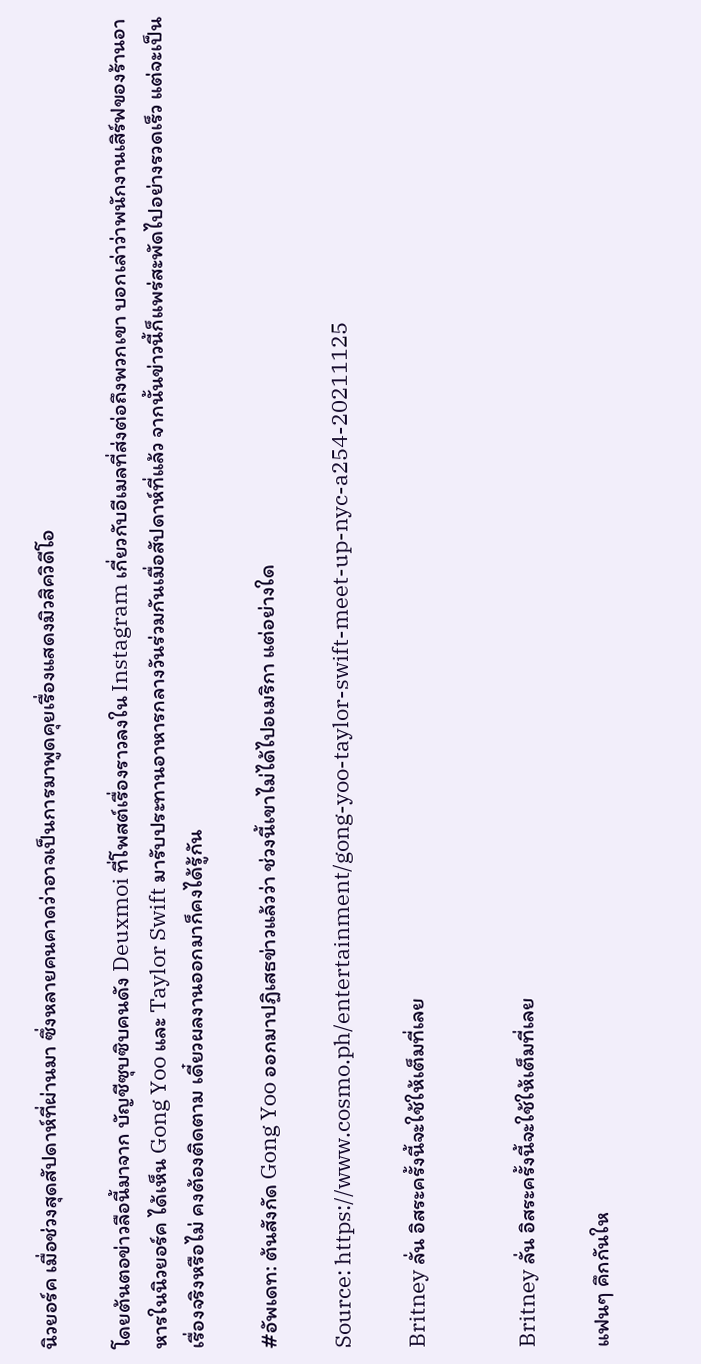นิวยอร์ค เมื่อช่วงสุดสัปดาห์ที่ผ่านมา ซึ่งหลายคนคาดว่าอาจเป็นการมาพูดคุยเรื่องแสดงมิวสิควิดีโอ

โดยต้นตอข่าวลือนี้มาจาก บัญชีซุบซิบคนดัง Deuxmoi ที่โพสต์เรื่องราวลงใน Instagram เกี่ยวกับอีเมลที่ส่งต่อถึงพวกเขา บอกเล่าว่าพนักงานเสิร์ฟของร้านอาหารในนิวยอร์ค ได้เห็น Gong Yoo และ Taylor Swift มารับประทานอาหารกลางวันร่วมกันเมื่อสัปดาห์ที่แล้ว จากนั้นข่าวนี้ก็แพร่สะพัดไปอย่างรวดเร็ว แต่จะเป็นเรื่องจริงหรือไม่ คงต้องติดตาม เดี๋ยวผลงานออกมาก็คงได้รู้กัน

#อัพเดท: ต้นสังกัด Gong Yoo ออกมาปฏิเสธข่าวแล้วว่า ช่วงนี้เขาไม่ได้ไปอเมริกา แต่อย่างใด

Source: https://www.cosmo.ph/entertainment/gong-yoo-taylor-swift-meet-up-nyc-a254-20211125

Britney ลั่น อิสระครั้งนี้จะใช้ให้เต็มที่เลย


Britney ลั่น อิสระครั้งนี้จะใช้ให้เต็มที่เลย

แฟนๆ คึกกันให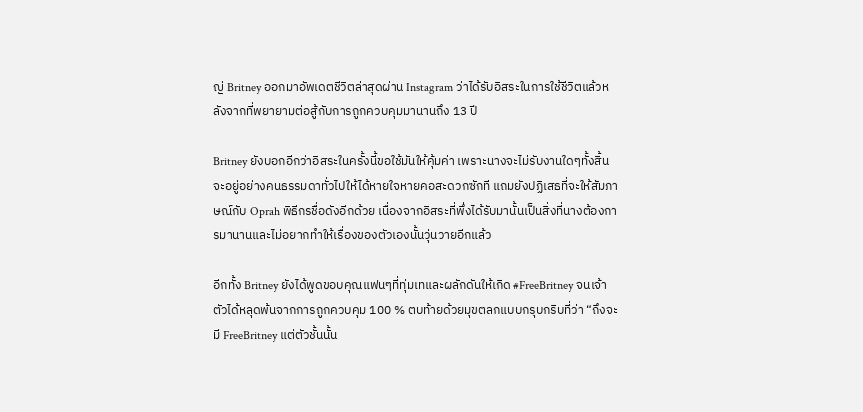ญ่ Britney ออกมาอัพเดตชีวิตล่าสุดผ่าน Instagram ว่าได้รับอิสระในการใช้ชีวิตแล้วหลังจากที่พยายามต่อสู้กับการถูกควบคุมมานานถึง 13 ปี

Britney ยังบอกอีกว่าอิสระในครั้งนี้ขอใช้มันให้คุ้มค่า เพราะนางจะไม่รับงานใดๆทั้งสิ้น จะอยู่อย่างคนธรรมดาทั่วไปให้ได้หายใจหายคอสะดวกซักที แถมยังปฏิเสธที่จะให้สัมภาษณ์กับ Oprah พิธีกรชื่อดังอีกด้วย เนื่องจากอิสระที่พึ่งได้รับมานั้นเป็นสิ่งที่นางต้องการมานานและไม่อยากทำให้เรื่องของตัวเองนั้นวุ่นวายอีกแล้ว

อีกทั้ง Britney ยังได้พูดขอบคุณแฟนๆที่ทุ่มเทและผลักดันให้เกิด #FreeBritney จนเจ้าตัวได้หลุดพ้นจากการถูกควบคุม 100 % ตบท้ายด้วยมุขตลกแบบกรุบกริบที่ว่า “ถึงจะมี FreeBritney แต่ตัวชั้นนั้น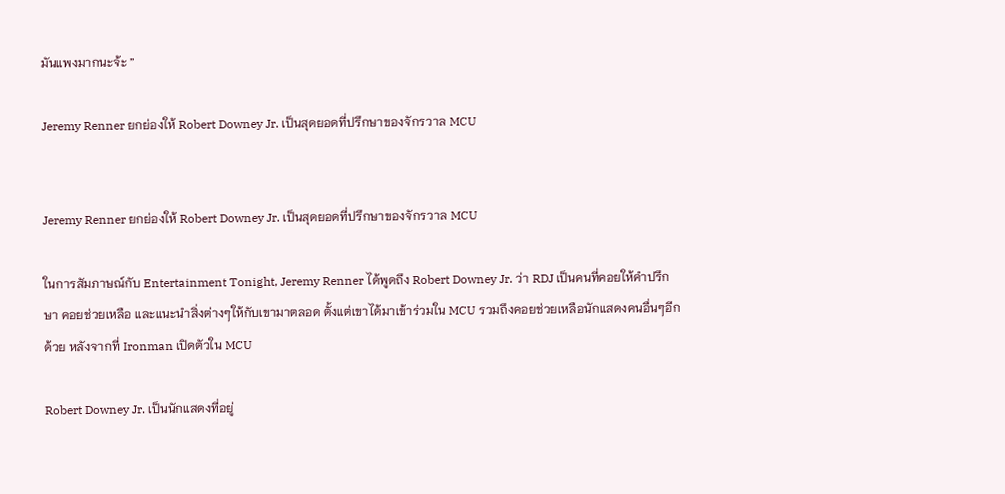มันแพงมากนะจ้ะ ”

Jeremy Renner ยกย่องให้ Robert Downey Jr. เป็นสุดยอดที่ปรึกษาของจักรวาล MCU


Jeremy Renner ยกย่องให้ Robert Downey Jr. เป็นสุดยอดที่ปรึกษาของจักรวาล MCU

ในการสัมภาษณ์กับ Entertainment Tonight, Jeremy Renner ได้พูดถึง Robert Downey Jr. ว่า RDJ เป็นคนที่คอยให้คำปรึกษา คอยช่วยเหลือ และแนะนำสิ่งต่างๆให้กับเขามาตลอด ตั้งแต่เขาได้มาเข้าร่วมใน MCU รวมถึงคอยช่วยเหลือนักแสดงคนอื่นๆอีกด้วย หลังจากที่ Ironman เปิดตัวใน MCU

Robert Downey Jr. เป็นนักแสดงที่อยู่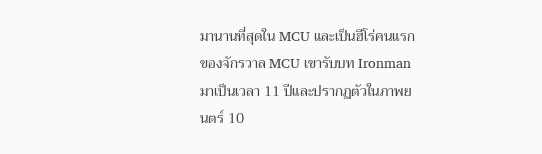มานานที่สุดใน MCU และเป็นฮีโร่คนแรกของจักรวาล MCU เขารับบท Ironman มาเป็นเวลา 11 ปีและปรากฏตัวในภาพยนตร์ 10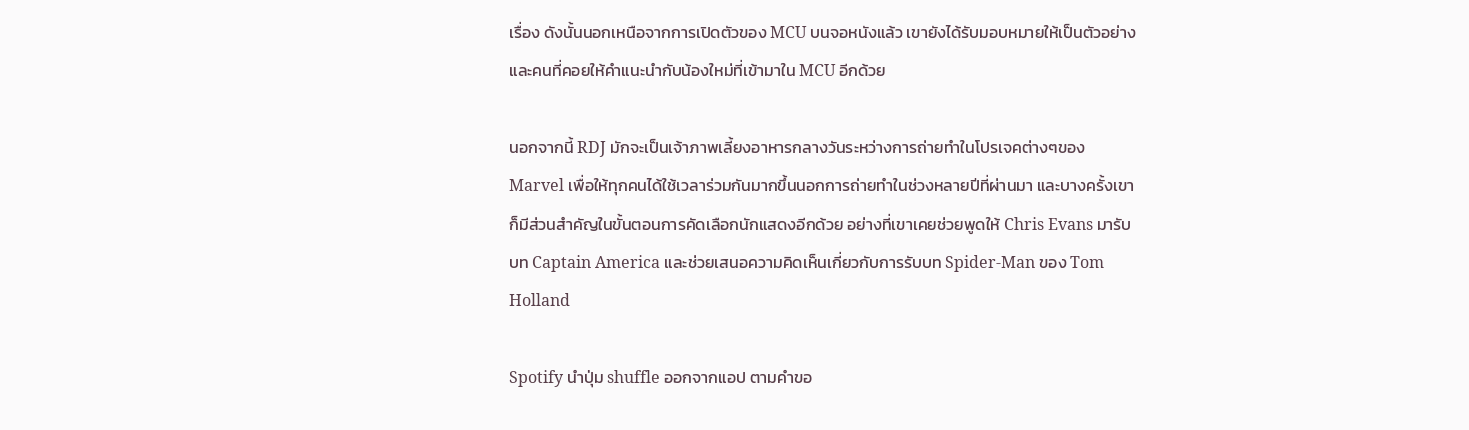เรื่อง ดังนั้นนอกเหนือจากการเปิดตัวของ MCU บนจอหนังแล้ว เขายังได้รับมอบหมายให้เป็นตัวอย่างและคนที่คอยให้คำแนะนำกับน้องใหม่ที่เข้ามาใน MCU อีกด้วย

นอกจากนี้ RDJ มักจะเป็นเจ้าภาพเลี้ยงอาหารกลางวันระหว่างการถ่ายทำในโปรเจคต่างๆของ Marvel เพื่อให้ทุกคนได้ใช้เวลาร่วมกันมากขึ้นนอกการถ่ายทำในช่วงหลายปีที่ผ่านมา และบางครั้งเขาก็มีส่วนสำคัญในขั้นตอนการคัดเลือกนักแสดงอีกด้วย อย่างที่เขาเคยช่วยพูดให้ Chris Evans มารับบท Captain America และช่วยเสนอความคิดเห็นเกี่ยวกับการรับบท Spider-Man ของ Tom Holland

Spotify นำปุ่ม shuffle ออกจากแอป ตามคำขอ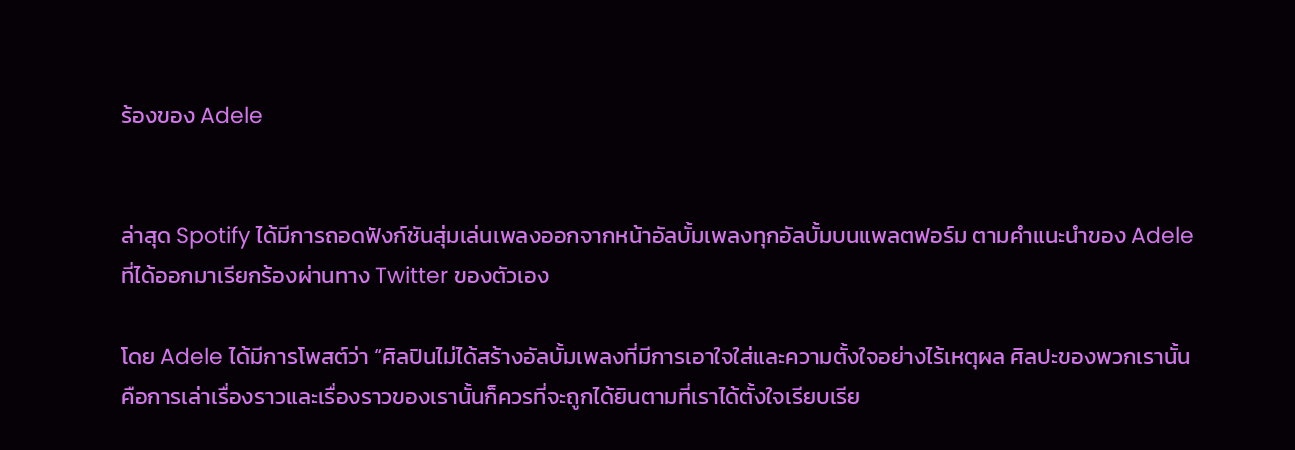ร้องของ Adele


ล่าสุด Spotify ได้มีการถอดฟังก์ชันสุ่มเล่นเพลงออกจากหน้าอัลบั้มเพลงทุกอัลบั้มบนแพลตฟอร์ม ตามคำแนะนำของ Adele ที่ได้ออกมาเรียกร้องผ่านทาง Twitter ของตัวเอง

โดย Adele ได้มีการโพสต์ว่า “ศิลปินไม่ได้สร้างอัลบั้มเพลงที่มีการเอาใจใส่และความตั้งใจอย่างไร้เหตุผล ศิลปะของพวกเรานั้นคือการเล่าเรื่องราวและเรื่องราวของเรานั้นก็ควรที่จะถูกได้ยินตามที่เราได้ตั้งใจเรียบเรีย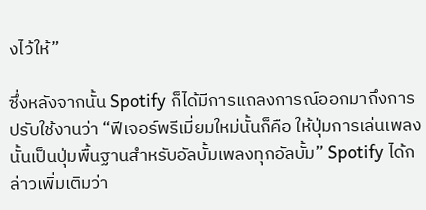งไว้ให้”

ซึ่งหลังจากนั้น Spotify ก็ได้มีการแถลงการณ์ออกมาถึงการปรับใช้งานว่า “ฟีเจอร์พรีเมี่ยมใหม่นั้นก็คือ ให้ปุ่มการเล่นเพลงนั้นเป็นปุ่มพื้นฐานสำหรับอัลบั้มเพลงทุกอัลบั้ม” Spotify ได้กล่าวเพิ่มเติมว่า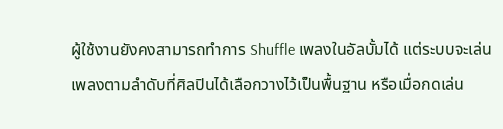ผู้ใช้งานยังคงสามารถทำการ Shuffle เพลงในอัลบั้มได้ แต่ระบบจะเล่นเพลงตามลำดับที่ศิลปินได้เลือกวางไว้เป็นพื้นฐาน หรือเมื่อกดเล่น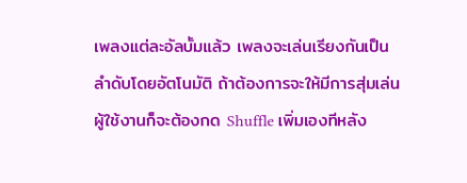เพลงแต่ละอัลบั้มแล้ว เพลงจะเล่นเรียงกันเป็นลำดับโดยอัตโนมัติ ถ้าต้องการจะให้มีการสุ่มเล่น ผู้ใช้งานก็จะต้องกด Shuffle เพิ่มเองทีหลัง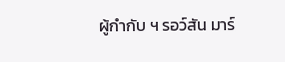ผู้กำกับ ฯ รอว์สัน มาร์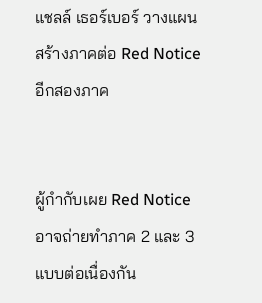แชลล์ เธอร์เบอร์ วางแผนสร้างภาคต่อ Red Notice อีกสองภาค


ผู้กำกับเผย Red Notice อาจถ่ายทำภาค 2 และ 3 แบบต่อเนื่องกัน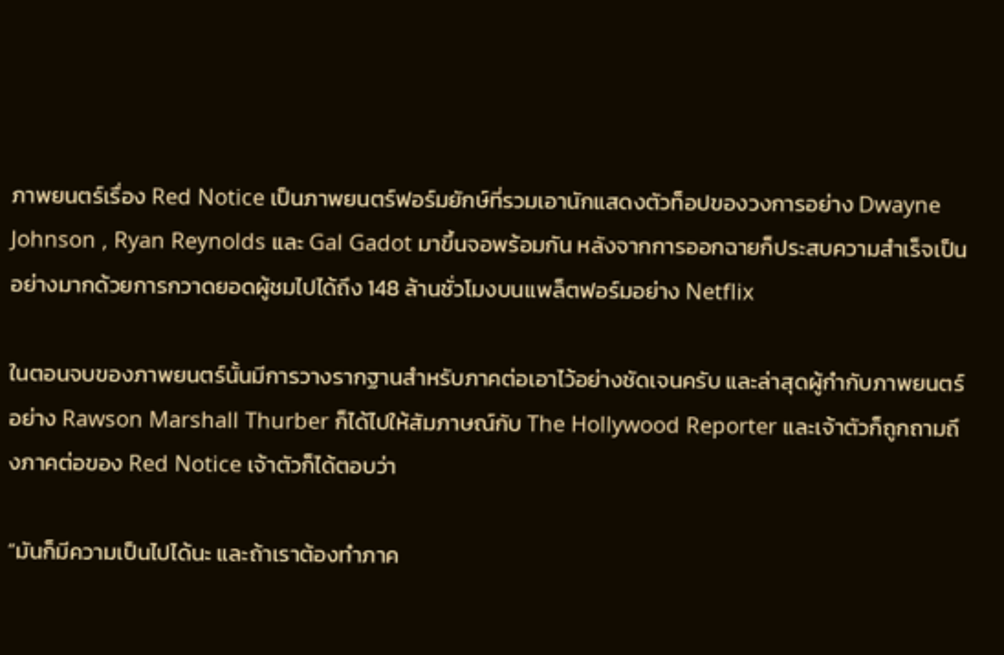ภาพยนตร์เรื่อง Red Notice เป็นภาพยนตร์ฟอร์มยักษ์ที่รวมเอานักแสดงตัวท็อปของวงการอย่าง Dwayne Johnson , Ryan Reynolds และ Gal Gadot มาขึ้นจอพร้อมกัน หลังจากการออกฉายก็ประสบความสำเร็จเป็นอย่างมากด้วยการกวาดยอดผู้ชมไปได้ถึง 148 ล้านชั่วโมงบนแพล็ตฟอร์มอย่าง Netflix

ในตอนจบของภาพยนตร์นั้นมีการวางรากฐานสำหรับภาคต่อเอาไว้อย่างชัดเจนครับ และล่าสุดผู้กำกับภาพยนตร์อย่าง Rawson Marshall Thurber ก็ได้ไปให้สัมภาษณ์กับ The Hollywood Reporter และเจ้าตัวก็ถูกถามถึงภาคต่อของ Red Notice เจ้าตัวก็ได้ตอบว่า

“มันก็มีความเป็นไปได้นะ และถ้าเราต้องทำภาค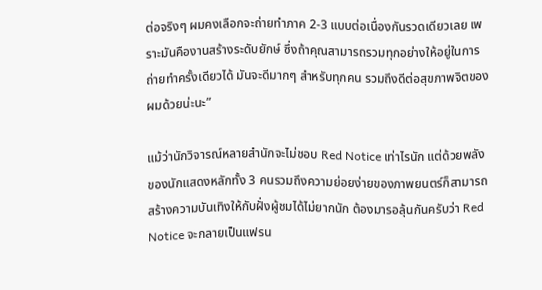ต่อจริงๆ ผมคงเลือกจะถ่ายทำภาค 2-3 แบบต่อเนื่องกันรวดเดียวเลย เพราะมันคืองานสร้างระดับยักษ์ ซึ่งถ้าคุณสามารถรวมทุกอย่างให้อยู่ในการถ่ายทำครั้งเดียวได้ มันจะดีมากๆ สำหรับทุกคน รวมถึงดีต่อสุขภาพจิตของผมด้วยน่ะนะ”

แม้ว่านักวิจารณ์หลายสำนักจะไม่ชอบ Red Notice เท่าไรนัก แต่ด้วยพลังของนักแสดงหลักทั้ง 3 คนรวมถึงความย่อยง่ายของภาพยนตร์ก็สามารถสร้างความบันเทิงให้กับฝั่งผู้ชมได้ไม่ยากนัก ต้องมารอลุ้นกันครับว่า Red Notice จะกลายเป็นแฟรน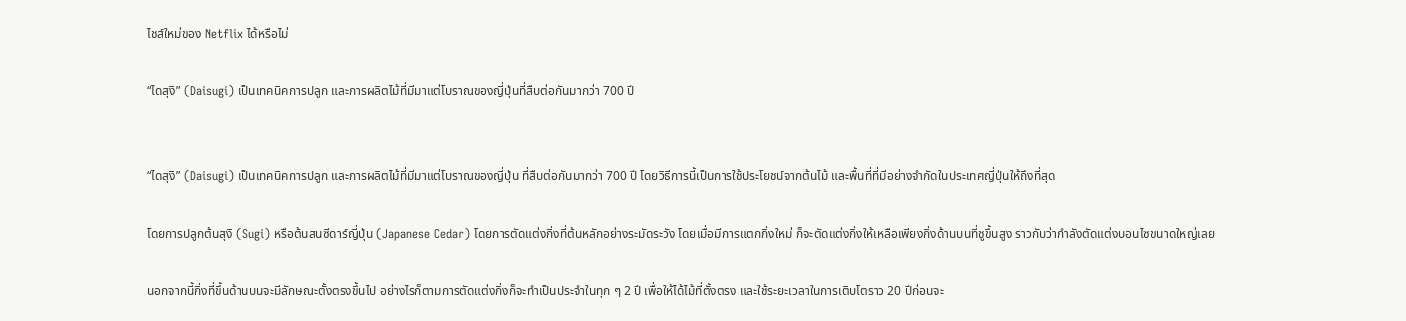ไชส์ใหม่ของ Netflix ได้หรือไม่

“ไดสุงิ” (Daisugi) เป็นเทคนิคการปลูก และการผลิตไม้ที่มีมาแต่โบราณของญี่ปุ่นที่สืบต่อกันมากว่า 700 ปี


“ไดสุงิ” (Daisugi) เป็นเทคนิคการปลูก และการผลิตไม้ที่มีมาแต่โบราณของญี่ปุ่น ที่สืบต่อกันมากว่า 700 ปี โดยวิธีการนี้เป็นการใช้ประโยชน์จากต้นไม้ และพื้นที่ที่มีอย่างจำกัดในประเทศญี่ปุ่นให้ถึงที่สุด

โดยการปลูกต้นสุงิ (Sugi) หรือต้นสนซีดาร์ญี่ปุ่น (Japanese Cedar) โดยการตัดแต่งกิ่งที่ต้นหลักอย่างระมัดระวัง โดยเมื่อมีการแตกกิ่งใหม่ ก็จะตัดแต่งกิ่งให้เหลือเพียงกิ่งด้านบนที่ชูขึ้นสูง ราวกับว่ากำลังตัดแต่งบอนไซขนาดใหญ่เลย

นอกจากนี้กิ่งที่ขึ้นด้านบนจะมีลักษณะตั้งตรงขึ้นไป อย่างไรก็ตามการตัดแต่งกิ่งก็จะทำเป็นประจำในทุก ๆ 2 ปี เพื่อให้ได้ไม้ที่ตั้งตรง และใช้ระยะเวลาในการเติบโตราว 20 ปีก่อนจะ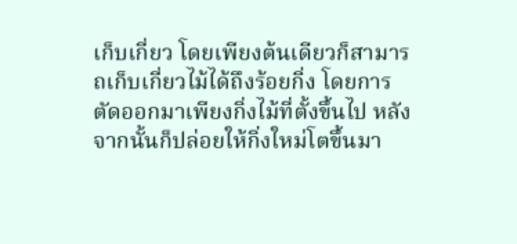เก็บเกี่ยว โดยเพียงต้นเดียวก็สามารถเก็บเกี่ยวไม้ได้ถึงร้อยกิ่ง โดยการตัดออกมาเพียงกิ่งไม้ที่ตั้งขึ้นไป หลังจากนั้นก็ปล่อยให้กิ่งใหม่โตขึ้นมา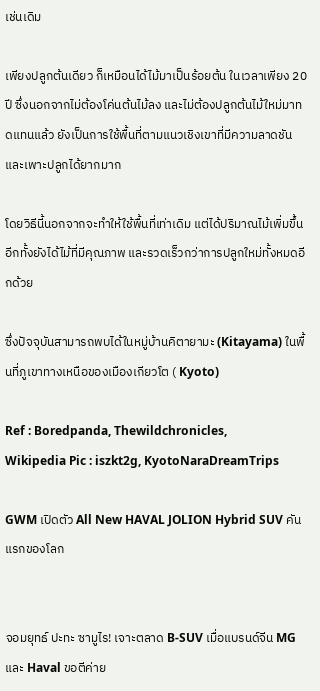เช่นเดิม

เพียงปลูกต้นเดียว ก็เหมือนได้ไม้มาเป็นร้อยต้น ในเวลาเพียง 20 ปี ซึ่งนอกจากไม่ต้องโค่นต้นไม้ลง และไม่ต้องปลูกต้นไม้ใหม่มาทดแทนแล้ว ยังเป็นการใช้พื้นที่ตามแนวเชิงเขาที่มีความลาดชันและเพาะปลูกได้ยากมาก

โดยวิธีนี้นอกจากจะทำให้ใช้พื้นที่เท่าเดิม แต่ได้ปริมาณไม้เพิ่มขึ้น อีกทั้งยังได้ไม้ที่มีคุณภาพ และรวดเร็วกว่าการปลูกใหม่ทั้งหมดอีกด้วย

ซึ่งปัจจุบันสามารถพบได้ในหมู่บ้านคิตายามะ (Kitayama) ในพื้นที่ภูเขาทางเหนือของเมืองเกียวโต ( Kyoto)

Ref : Boredpanda, Thewildchronicles,
Wikipedia Pic : iszkt2g, KyotoNaraDreamTrips

GWM เปิดตัว All New HAVAL JOLION Hybrid SUV คันแรกของโลก


จอมยุทธ์ ปะทะ ซามูไร! เจาะตลาด B-SUV เมื่อแบรนด์จีน MG และ Haval ขอตีค่าย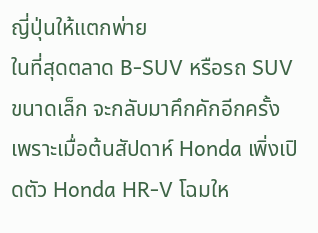ญี่ปุ่นให้แตกพ่าย
ในที่สุดตลาด B-SUV หรือรถ SUV ขนาดเล็ก จะกลับมาคึกคักอีกครั้ง เพราะเมื่อต้นสัปดาห์ Honda เพิ่งเปิดตัว Honda HR-V โฉมให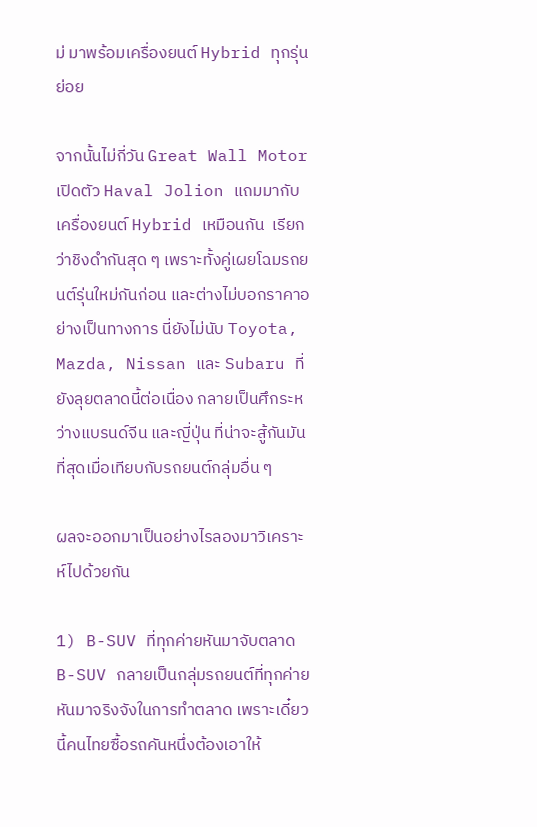ม่ มาพร้อมเครื่องยนต์ Hybrid ทุกรุ่นย่อย

จากนั้นไม่กี่วัน Great Wall Motor เปิดตัว Haval Jolion แถมมากับเครื่องยนต์ Hybrid เหมือนกัน  เรียกว่าชิงดำกันสุด ๆ เพราะทั้งคู่เผยโฉมรถยนต์รุ่นใหม่กันก่อน และต่างไม่บอกราคาอย่างเป็นทางการ นี่ยังไม่นับ Toyota, Mazda, Nissan และ Subaru ที่ยังลุยตลาดนี้ต่อเนื่อง กลายเป็นศึกระหว่างแบรนด์จีน และญี่ปุ่น ที่น่าจะสู้กันมันที่สุดเมื่อเทียบกับรถยนต์กลุ่มอื่น ๆ

ผลจะออกมาเป็นอย่างไรลองมาวิเคราะห์ไปด้วยกัน

1) B-SUV ที่ทุกค่ายหันมาจับตลาด B-SUV กลายเป็นกลุ่มรถยนต์ที่ทุกค่ายหันมาจริงจังในการทำตลาด เพราะเดี๋ยวนี้คนไทยซื้อรถคันหนึ่งต้องเอาให้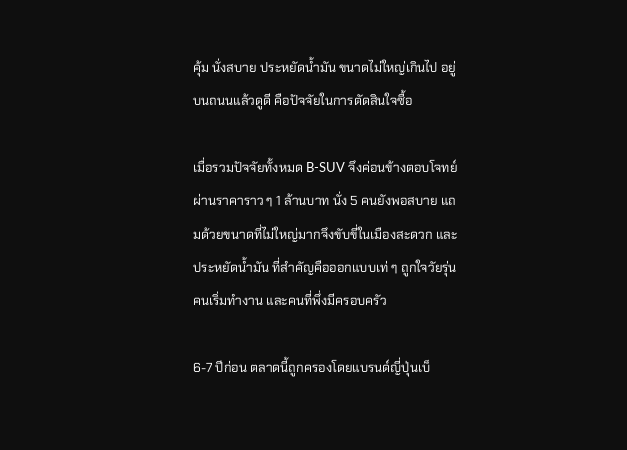คุ้ม นั่งสบาย ประหยัดน้ำมัน ขนาดไม่ใหญ่เกินไป อยู่บนถนนแล้วดูดี คือปัจจัยในการตัดสินใจซื้อ

เมื่อรวมปัจจัยทั้งหมด B-SUV จึงค่อนข้างตอบโจทย์ ผ่านราคาราว ๆ 1 ล้านบาท นั่ง 5 คนยังพอสบาย แถมด้วยขนาดที่ไม่ใหญ่มากจึงขับขี่ในเมืองสะดวก และประหยัดน้ำมัน ที่สำคัญคือออกแบบเท่ ๆ ถูกใจวัยรุ่น คนเริ่มทำงาน และคนที่พึ่งมีครอบครัว

6-7 ปีก่อน ตลาดนี้ถูกครองโดยแบรนด์ญี่ปุ่นเบ็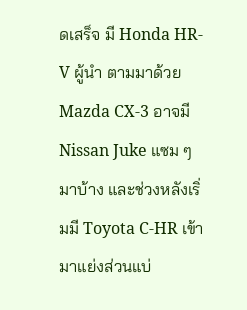ดเสร็จ มี Honda HR-V ผู้นำ ตามมาด้วย Mazda CX-3 อาจมี Nissan Juke แซม ๆ มาบ้าง และช่วงหลังเริ่มมี Toyota C-HR เข้ามาแย่งส่วนแบ่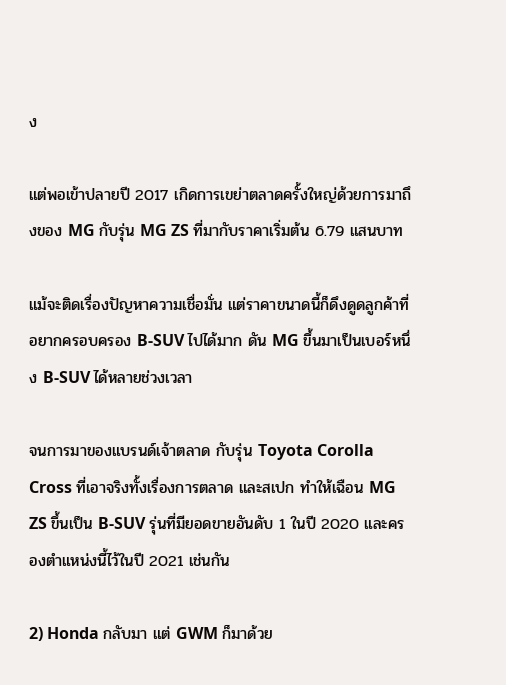ง

แต่พอเข้าปลายปี 2017 เกิดการเขย่าตลาดครั้งใหญ่ด้วยการมาถึงของ MG กับรุ่น MG ZS ที่มากับราคาเริ่มต้น 6.79 แสนบาท

แม้จะติดเรื่องปัญหาความเชื่อมั่น แต่ราคาขนาดนี้ก็ดึงดูดลูกค้าที่อยากครอบครอง B-SUV ไปได้มาก ดัน MG ขึ้นมาเป็นเบอร์หนึ่ง B-SUV ได้หลายช่วงเวลา

จนการมาของแบรนด์เจ้าตลาด กับรุ่น Toyota Corolla Cross ที่เอาจริงทั้งเรื่องการตลาด และสเปก ทำให้เฉือน MG ZS ขึ้นเป็น B-SUV รุ่นที่มียอดขายอันดับ 1 ในปี 2020 และครองตำแหน่งนี้ไว้ในปี 2021 เช่นกัน

2) Honda กลับมา แต่ GWM ก็มาด้วย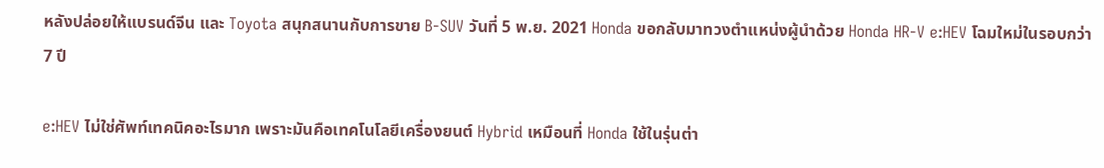หลังปล่อยให้แบรนด์จีน และ Toyota สนุกสนานกับการขาย B-SUV วันที่ 5 พ.ย. 2021 Honda ขอกลับมาทวงตำแหน่งผู้นำด้วย Honda HR-V e:HEV โฉมใหม่ในรอบกว่า 7 ปี

e:HEV ไม่ใช่ศัพท์เทคนิคอะไรมาก เพราะมันคือเทคโนโลยีเครื่องยนต์ Hybrid เหมือนที่ Honda ใช้ในรุ่นต่า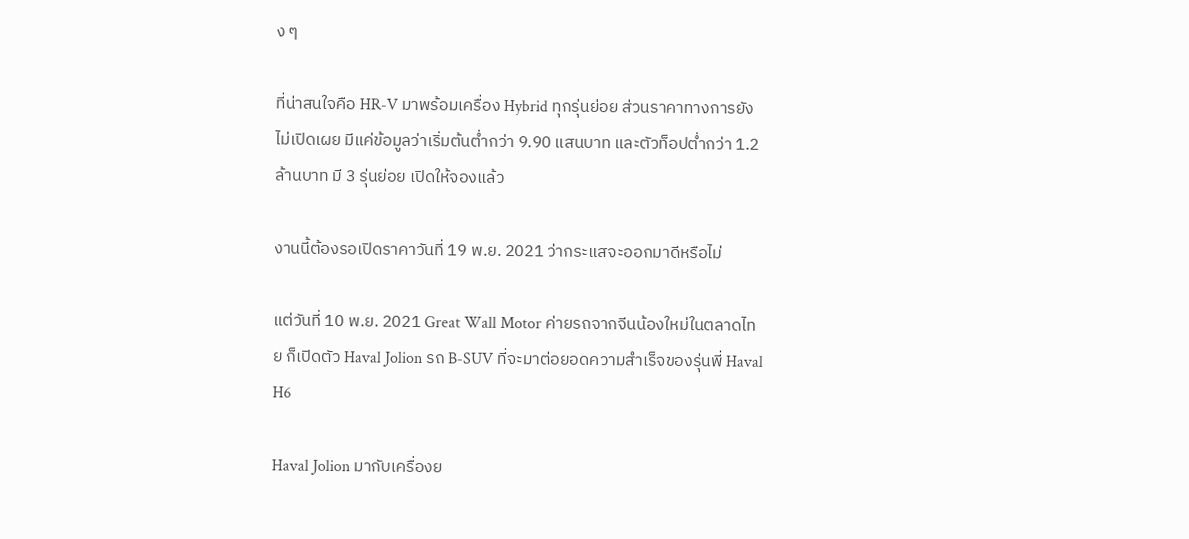ง ๆ

ที่น่าสนใจคือ HR-V มาพร้อมเครื่อง Hybrid ทุกรุ่นย่อย ส่วนราคาทางการยังไม่เปิดเผย มีแค่ข้อมูลว่าเริ่มต้นต่ำกว่า 9.90 แสนบาท และตัวท็อปต่ำกว่า 1.2 ล้านบาท มี 3 รุ่นย่อย เปิดให้จองแล้ว

งานนี้ต้องรอเปิดราคาวันที่ 19 พ.ย. 2021 ว่ากระแสจะออกมาดีหรือไม่

แต่วันที่ 10 พ.ย. 2021 Great Wall Motor ค่ายรถจากจีนน้องใหม่ในตลาดไทย ก็เปิดตัว Haval Jolion รถ B-SUV ที่จะมาต่อยอดความสำเร็จของรุ่นพี่ Haval H6

Haval Jolion มากับเครื่องย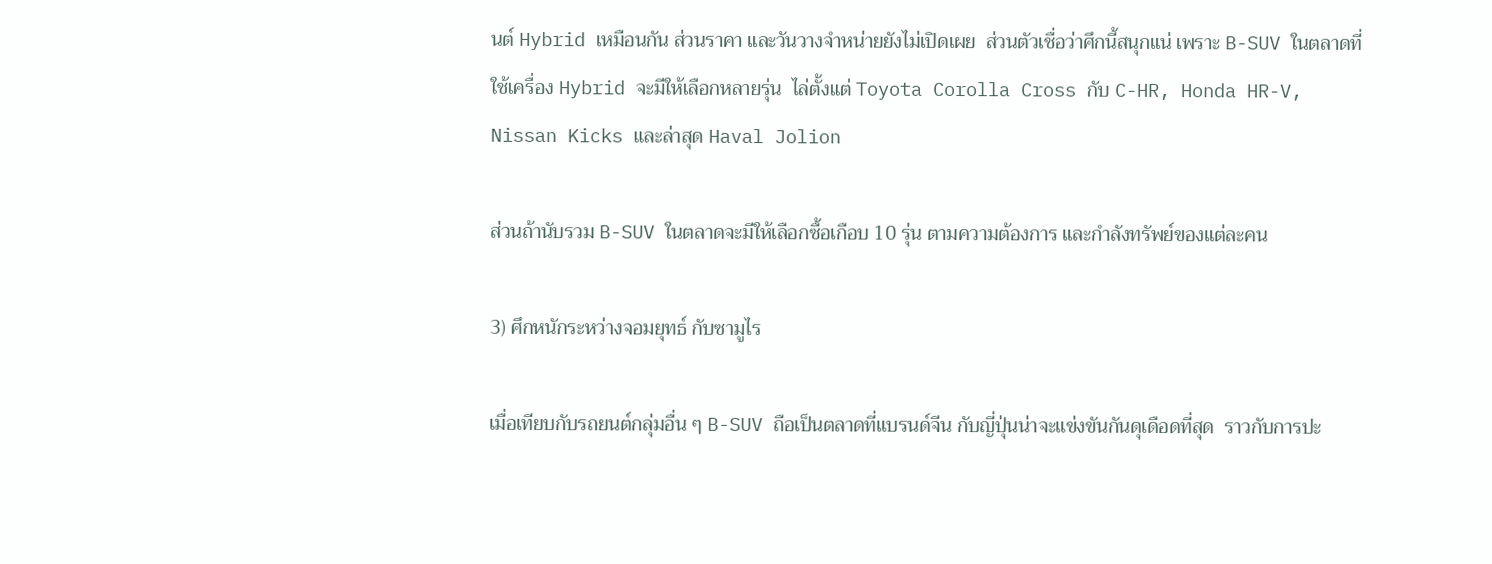นต์ Hybrid เหมือนกัน ส่วนราคา และวันวางจำหน่ายยังไม่เปิดเผย  ส่วนตัวเชื่อว่าศึกนี้สนุกแน่ เพราะ B-SUV ในตลาดที่ใช้เครื่อง Hybrid จะมีให้เลือกหลายรุ่น  ไล่ตั้งแต่ Toyota Corolla Cross กับ C-HR, Honda HR-V, Nissan Kicks และล่าสุด Haval Jolion

ส่วนถ้านับรวม B-SUV ในตลาดจะมีให้เลือกซื้อเกือบ 10 รุ่น ตามความต้องการ และกำลังทรัพย์ของแต่ละคน

3) ศึกหนักระหว่างจอมยุทธ์ กับซามูไร

เมื่อเทียบกับรถยนต์กลุ่มอื่น ๆ B-SUV ถือเป็นตลาดที่แบรนด์จีน กับญี่ปุ่นน่าจะแข่งขันกันดุเดือดที่สุด  ราวกับการปะ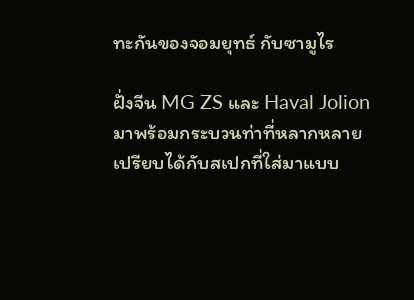ทะกันของจอมยุทธ์ กับซามูไร

ฝั่งจีน MG ZS และ Haval Jolion มาพร้อมกระบวนท่าที่หลากหลาย เปรียบได้กับสเปกที่ใส่มาแบบ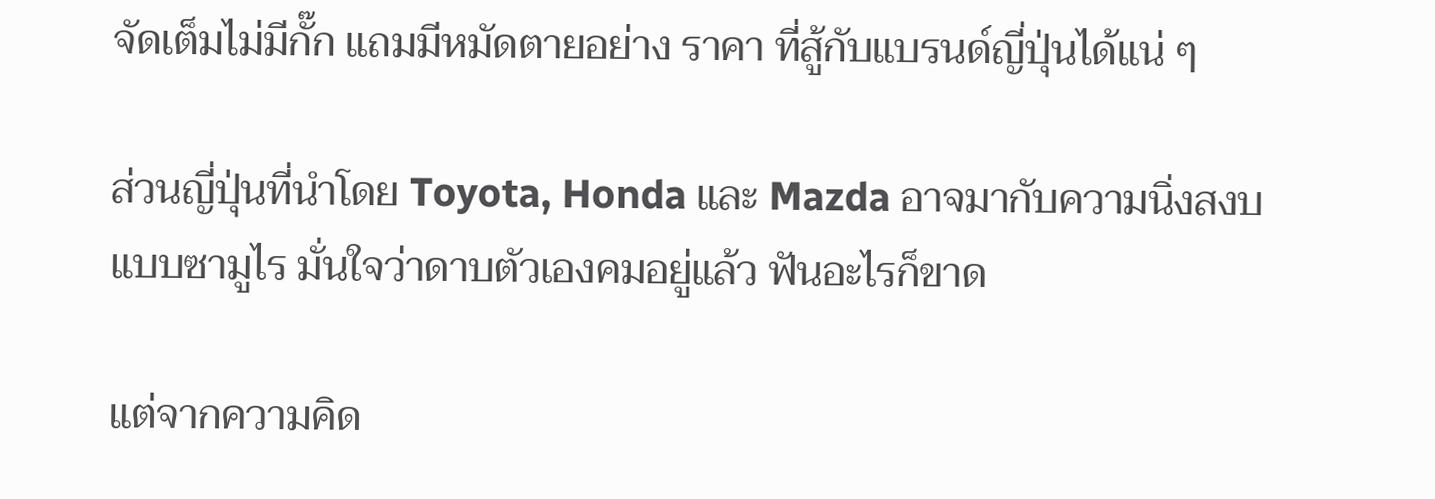จัดเต็มไม่มีกั๊ก แถมมีหมัดตายอย่าง ราคา ที่สู้กับแบรนด์ญี่ปุ่นได้แน่ ๆ

ส่วนญี่ปุ่นที่นำโดย Toyota, Honda และ Mazda อาจมากับความนิ่งสงบแบบซามูไร มั่นใจว่าดาบตัวเองคมอยู่แล้ว ฟันอะไรก็ขาด

แต่จากความคิด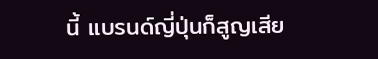นี้ แบรนด์ญี่ปุ่นก็สูญเสีย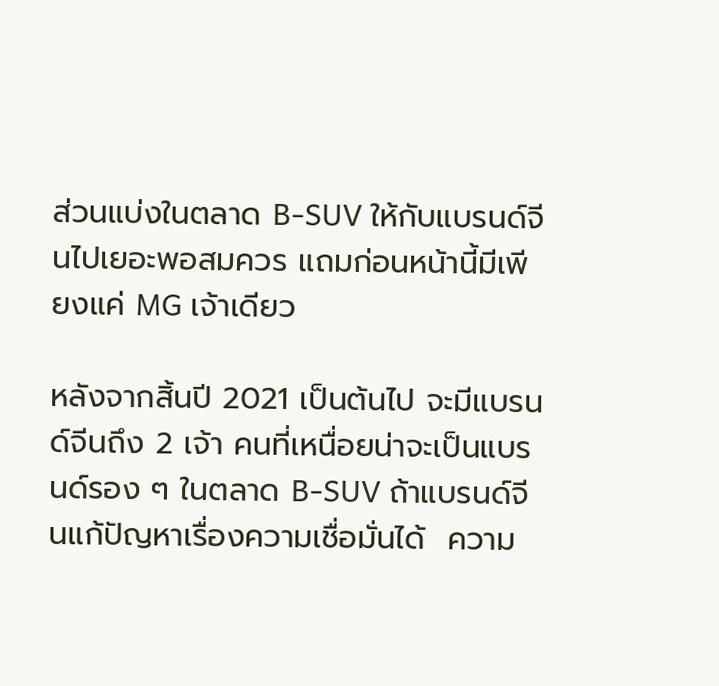ส่วนแบ่งในตลาด B-SUV ให้กับแบรนด์จีนไปเยอะพอสมควร แถมก่อนหน้านี้มีเพียงแค่ MG เจ้าเดียว

หลังจากสิ้นปี 2021 เป็นต้นไป จะมีแบรนด์จีนถึง 2 เจ้า คนที่เหนื่อยน่าจะเป็นแบรนด์รอง ๆ ในตลาด B-SUV ถ้าแบรนด์จีนแก้ปัญหาเรื่องความเชื่อมั่นได้  ความ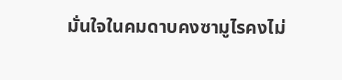มั่นใจในคมดาบคงซามูไรคงไม่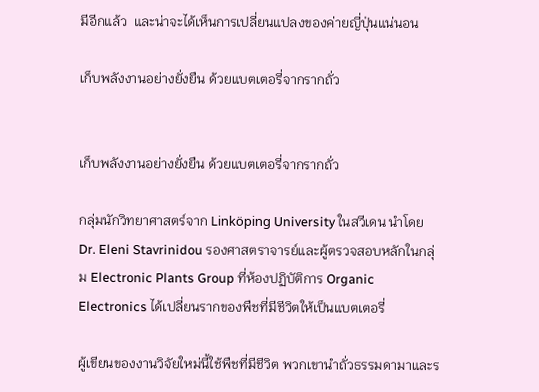มีอีกแล้ว  และน่าจะได้เห็นการเปลี่ยนแปลงของค่ายญี่ปุ่นแน่นอน

เก็บพลังงานอย่างยั่งยืน ด้วยแบตเตอรี่จากรากถั่ว


เก็บพลังงานอย่างยั่งยืน ด้วยแบตเตอรี่จากรากถั่ว

กลุ่มนักวิทยาศาสตร์จาก Linköping University ในสวีเดน นำโดย Dr. Eleni Stavrinidou รองศาสตราจารย์และผู้ตรวจสอบหลักในกลุ่ม Electronic Plants Group ที่ห้องปฏิบัติการ Organic Electronics ได้เปลี่ยนรากของพืชที่มีชีวิตให้เป็นแบตเตอรี่

ผู้เขียนของงานวิจัยใหม่นี้ใช้พืชที่มีชีวิต พวกเขานำถั่วธรรมดามาและร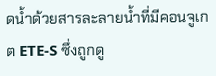ดน้ำด้วยสารละลายน้ำที่มีคอนจูเกต ETE-S ซึ่งถูกดู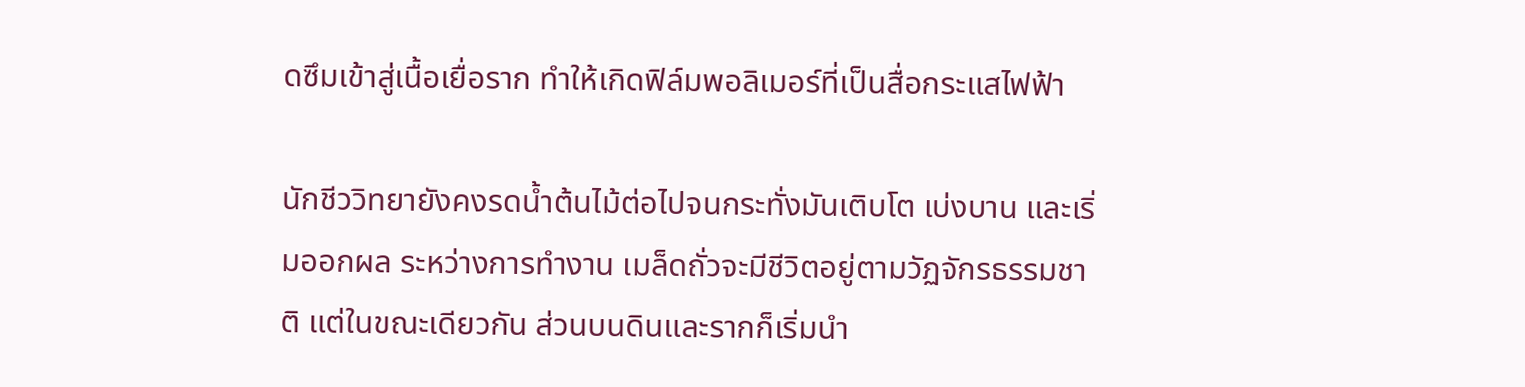ดซึมเข้าสู่เนื้อเยื่อราก ทำให้เกิดฟิล์มพอลิเมอร์ที่เป็นสื่อกระแสไฟฟ้า

นักชีววิทยายังคงรดน้ำต้นไม้ต่อไปจนกระทั่งมันเติบโต เบ่งบาน และเริ่มออกผล ระหว่างการทำงาน เมล็ดถั่วจะมีชีวิตอยู่ตามวัฏจักรธรรมชาติ แต่ในขณะเดียวกัน ส่วนบนดินและรากก็เริ่มนำ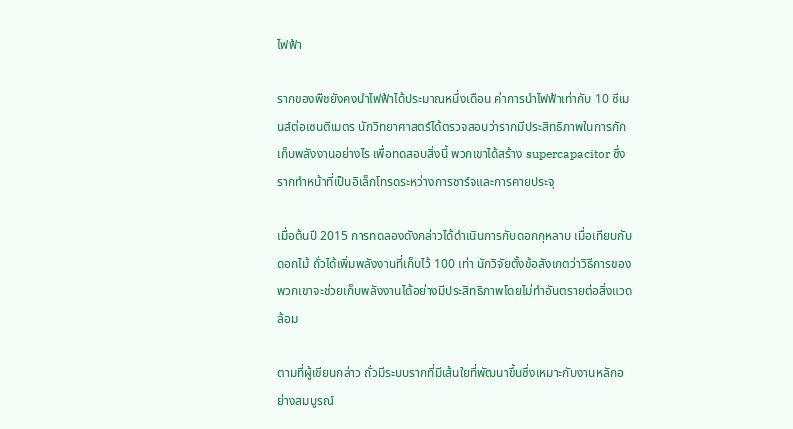ไฟฟ้า

รากของพืชยังคงนำไฟฟ้าได้ประมาณหนึ่งเดือน ค่าการนำไฟฟ้าเท่ากับ 10 ซีเมนส์ต่อเซนติเมตร นักวิทยาศาสตร์ได้ตรวจสอบว่ารากมีประสิทธิภาพในการกักเก็บพลังงานอย่างไร เพื่อทดสอบสิ่งนี้ พวกเขาได้สร้าง supercapacitor ซึ่งรากทำหน้าที่เป็นอิเล็กโทรดระหว่างการชาร์จและการคายประจุ

เมื่อต้นปี 2015 การทดลองดังกล่าวได้ดำเนินการกับดอกกุหลาบ เมื่อเทียบกับดอกไม้ ถั่วได้เพิ่มพลังงานที่เก็บไว้ 100 เท่า นักวิจัยตั้งข้อสังเกตว่าวิธีการของพวกเขาจะช่วยเก็บพลังงานได้อย่างมีประสิทธิภาพโดยไม่ทำอันตรายต่อสิ่งแวดล้อม

ตามที่ผู้เขียนกล่าว ถั่วมีระบบรากที่มีเส้นใยที่พัฒนาขึ้นซึ่งเหมาะกับงานหลักอย่างสมบูรณ์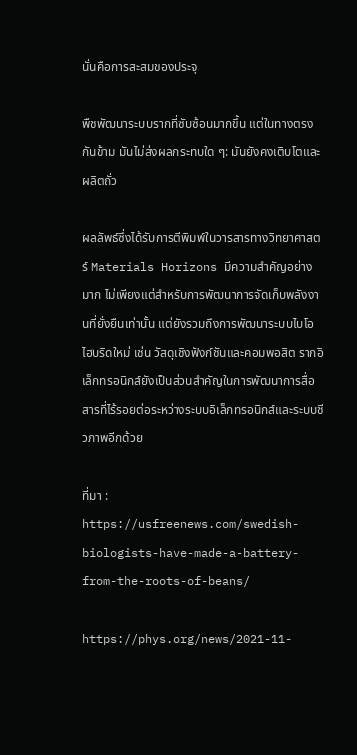นั่นคือการสะสมของประจุ

พืชพัฒนาระบบรากที่ซับซ้อนมากขึ้น แต่ในทางตรงกันข้าม มันไม่ส่งผลกระทบใด ๆ: มันยังคงเติบโตและผลิตถั่ว

ผลลัพธ์ซึ่งได้รับการตีพิมพ์ในวารสารทางวิทยาศาสตร์ Materials Horizons มีความสำคัญอย่างมาก ไม่เพียงแต่สำหรับการพัฒนาการจัดเก็บพลังงานที่ยั่งยืนเท่านั้น แต่ยังรวมถึงการพัฒนาระบบไบโอไฮบริดใหม่ เช่น วัสดุเชิงฟังก์ชันและคอมพอสิต รากอิเล็กทรอนิกส์ยังเป็นส่วนสำคัญในการพัฒนาการสื่อสารที่ไร้รอยต่อระหว่างระบบอิเล็กทรอนิกส์และระบบชีวภาพอีกด้วย

ที่มา : https://usfreenews.com/swedish-biologists-have-made-a-battery-from-the-roots-of-beans/

https://phys.org/news/2021-11-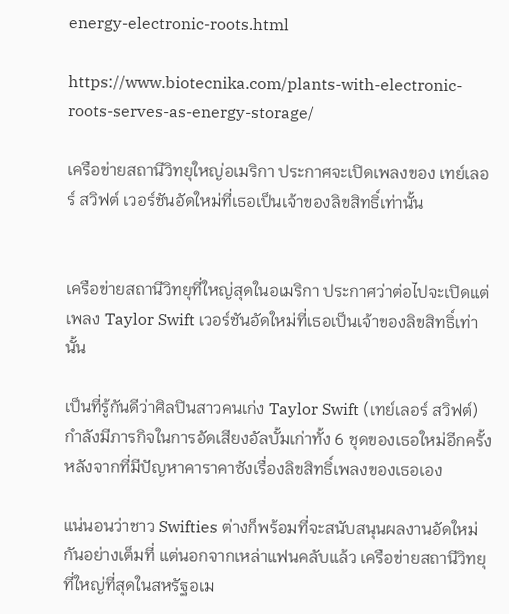energy-electronic-roots.html

https://www.biotecnika.com/plants-with-electronic-roots-serves-as-energy-storage/

เครือข่ายสถานีวิทยุใหญ่อเมริกา ประกาศจะเปิดเพลงของ เทย์เลอร์ สวิฟต์ เวอร์ชันอัดใหม่ที่เธอเป็นเจ้าของลิขสิทธิ์เท่านั้น


เครือข่ายสถานีวิทยุที่ใหญ่สุดในอเมริกา ประกาศว่าต่อไปจะเปิดแต่เพลง Taylor Swift เวอร์ชันอัดใหม่ที่เธอเป็นเจ้าของลิขสิทธิ์เท่านั้น

เป็นที่รู้กันดีว่าศิลปินสาวคนเก่ง Taylor Swift (เทย์เลอร์ สวิฟต์) กำลังมีภารกิจในการอัดเสียงอัลบั้มเก่าทั้ง 6 ชุดของเธอใหม่อีกครั้ง หลังจากที่มีปัญหาคาราคาซังเรื่องลิขสิทธิ์เพลงของเธอเอง

แน่นอนว่าชาว Swifties ต่างก็พร้อมที่จะสนับสนุนผลงานอัดใหม่กันอย่างเต็มที่ แต่นอกจากเหล่าแฟนคลับแล้ว เครือข่ายสถานีวิทยุที่ใหญ่ที่สุดในสหรัฐอเม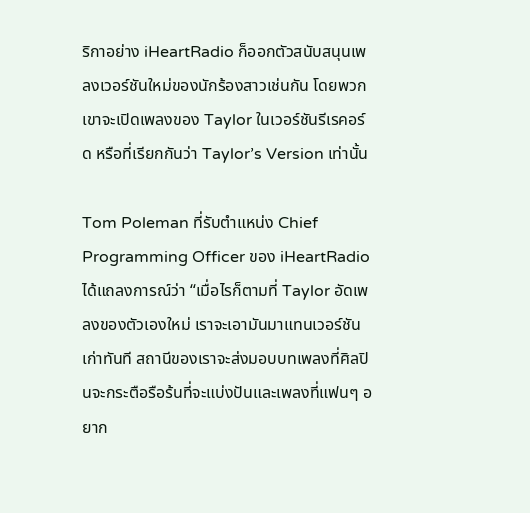ริกาอย่าง iHeartRadio ก็ออกตัวสนับสนุนเพลงเวอร์ชันใหม่ของนักร้องสาวเช่นกัน โดยพวกเขาจะเปิดเพลงของ Taylor ในเวอร์ชันรีเรคอร์ด หรือที่เรียกกันว่า Taylor’s Version เท่านั้น

Tom Poleman ที่รับตำแหน่ง Chief Programming Officer ของ iHeartRadio ได้แถลงการณ์ว่า “เมื่อไรก็ตามที่ Taylor อัดเพลงของตัวเองใหม่ เราจะเอามันมาแทนเวอร์ชันเก่าทันที สถานีของเราจะส่งมอบบทเพลงที่ศิลปินจะกระตือรือร้นที่จะแบ่งปันและเพลงที่แฟนๆ อยาก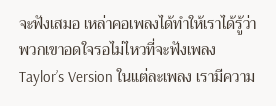จะฟังเสมอ เหล่าคอเพลงได้ทำให้เราได้รู้ว่าพวกเขาอดใจรอไม่ไหวที่จะฟังเพลง Taylor’s Version ในแต่ละเพลง เรามีความ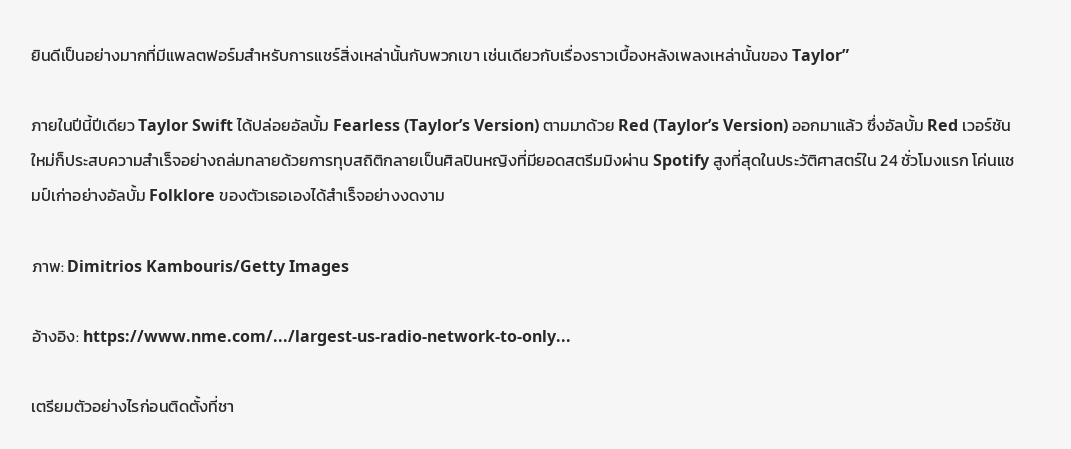ยินดีเป็นอย่างมากที่มีแพลตฟอร์มสำหรับการแชร์สิ่งเหล่านั้นกับพวกเขา เช่นเดียวกับเรื่องราวเบื้องหลังเพลงเหล่านั้นของ Taylor”

ภายในปีนี้ปีเดียว Taylor Swift ได้ปล่อยอัลบั้ม Fearless (Taylor’s Version) ตามมาด้วย Red (Taylor’s Version) ออกมาแล้ว ซึ่งอัลบั้ม Red เวอร์ชันใหม่ก็ประสบความสำเร็จอย่างถล่มทลายด้วยการทุบสถิติกลายเป็นศิลปินหญิงที่มียอดสตรีมมิงผ่าน Spotify สูงที่สุดในประวัติศาสตร์ใน 24 ชั่วโมงแรก โค่นแชมป์เก่าอย่างอัลบั้ม Folklore ของตัวเธอเองได้สำเร็จอย่างงดงาม

ภาพ: Dimitrios Kambouris/Getty Images

อ้างอิง: https://www.nme.com/.../largest-us-radio-network-to-only...

เตรียมตัวอย่างไรก่อนติดตั้งที่ชา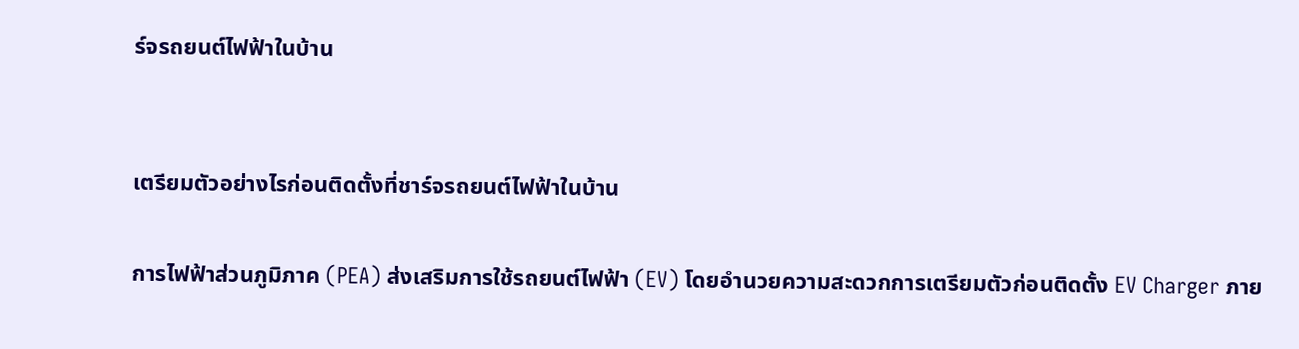ร์จรถยนต์ไฟฟ้าในบ้าน


เตรียมตัวอย่างไรก่อนติดตั้งที่ชาร์จรถยนต์ไฟฟ้าในบ้าน

การไฟฟ้าส่วนภูมิภาค (PEA) ส่งเสริมการใช้รถยนต์ไฟฟ้า (EV) โดยอำนวยความสะดวกการเตรียมตัวก่อนติดตั้ง EV Charger ภาย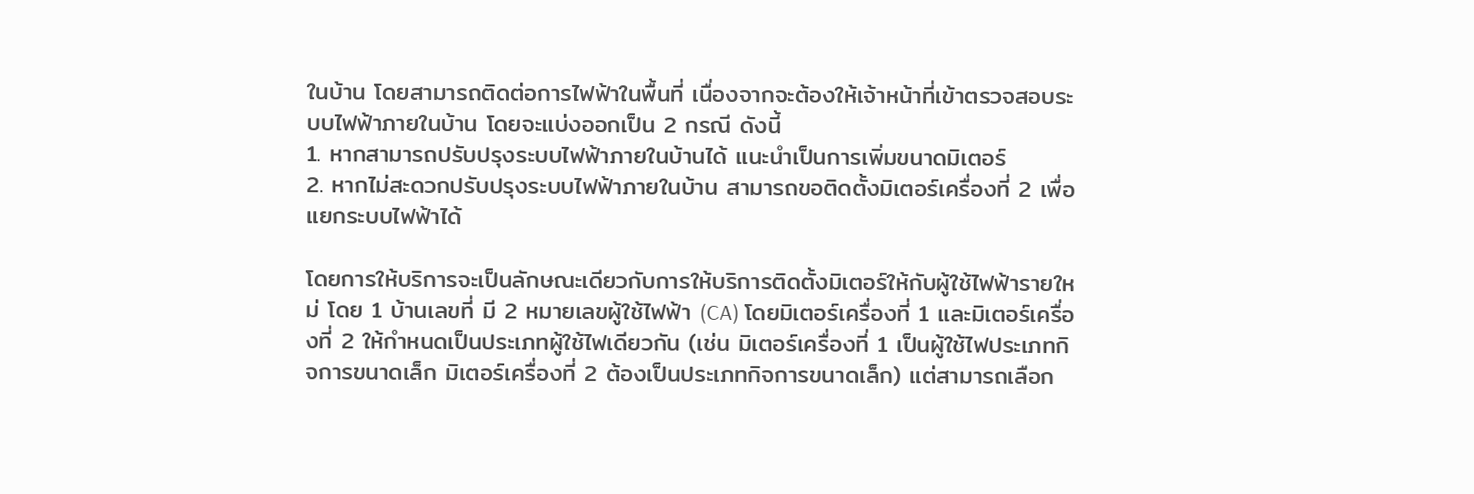ในบ้าน โดยสามารถติดต่อการไฟฟ้าในพื้นที่ เนื่องจากจะต้องให้เจ้าหน้าที่เข้าตรวจสอบระบบไฟฟ้าภายในบ้าน โดยจะแบ่งออกเป็น 2 กรณี ดังนี้
1. หากสามารถปรับปรุงระบบไฟฟ้าภายในบ้านได้ แนะนำเป็นการเพิ่มขนาดมิเตอร์
2. หากไม่สะดวกปรับปรุงระบบไฟฟ้าภายในบ้าน สามารถขอติดตั้งมิเตอร์เครื่องที่ 2 เพื่อแยกระบบไฟฟ้าได้

โดยการให้บริการจะเป็นลักษณะเดียวกับการให้บริการติดตั้งมิเตอร์ให้กับผู้ใช้ไฟฟ้ารายใหม่ โดย 1 บ้านเลขที่ มี 2 หมายเลขผู้ใช้ไฟฟ้า (CA) โดยมิเตอร์เครื่องที่ 1 และมิเตอร์เครื่องที่ 2 ให้กำหนดเป็นประเภทผู้ใช้ไฟเดียวกัน (เช่น มิเตอร์เครื่องที่ 1 เป็นผู้ใช้ไฟประเภทกิจการขนาดเล็ก มิเตอร์เครื่องที่ 2 ต้องเป็นประเภทกิจการขนาดเล็ก) แต่สามารถเลือก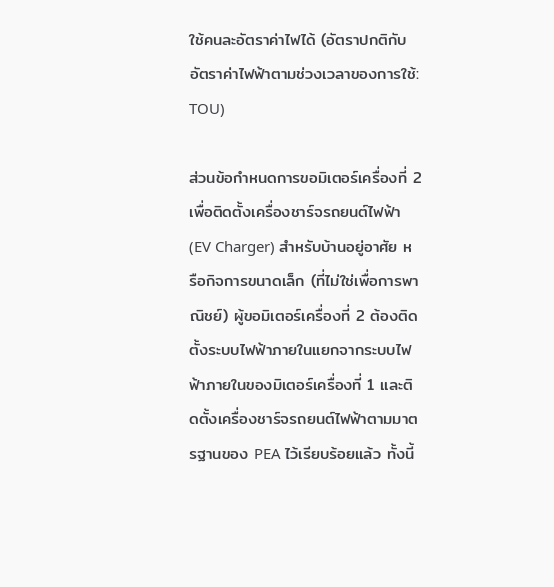ใช้คนละอัตราค่าไฟได้ (อัตราปกติกับอัตราค่าไฟฟ้าตามช่วงเวลาของการใช้: TOU)

ส่วนข้อกำหนดการขอมิเตอร์เครื่องที่ 2 เพื่อติดตั้งเครื่องชาร์จรถยนต์ไฟฟ้า (EV Charger) สำหรับบ้านอยู่อาศัย หรือกิจการขนาดเล็ก (ที่ไม่ใช่เพื่อการพาณิชย์) ผู้ขอมิเตอร์เครื่องที่ 2 ต้องติดตั้งระบบไฟฟ้าภายในแยกจากระบบไฟฟ้าภายในของมิเตอร์เครื่องที่ 1 และติดตั้งเครื่องชาร์จรถยนต์ไฟฟ้าตามมาตรฐานของ PEA ไว้เรียบร้อยแล้ว ทั้งนี้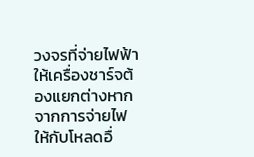วงจรที่จ่ายไฟฟ้าให้เครื่องชาร์จต้องแยกต่างหากจากการจ่ายไฟให้กับโหลดอื่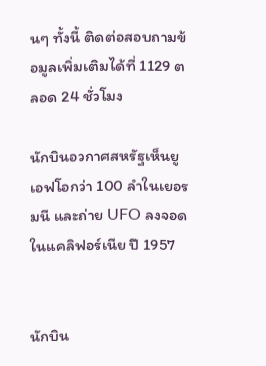นๆ ทั้งนี้ ติดต่อสอบถามข้อมูลเพิ่มเติมได้ที่ 1129 ตลอด 24 ชั่วโมง

นักบินอวกาศสหรัฐเห็นยูเอฟโอกว่า 100 ลำในเยอรมนี และถ่าย UFO ลงจอดในแคลิฟอร์เนีย ปี 1957


นักบิน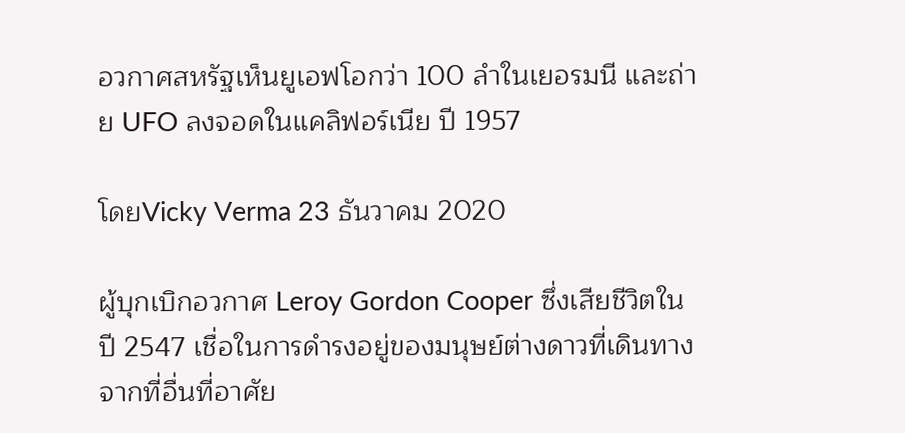อวกาศสหรัฐเห็นยูเอฟโอกว่า 100 ลำในเยอรมนี และถ่าย UFO ลงจอดในแคลิฟอร์เนีย ปี 1957

โดยVicky Verma 23 ธันวาคม 2020

ผู้บุกเบิกอวกาศ Leroy Gordon Cooper ซึ่งเสียชีวิตในปี 2547 เชื่อในการดำรงอยู่ของมนุษย์ต่างดาวที่เดินทางจากที่อื่นที่อาศัย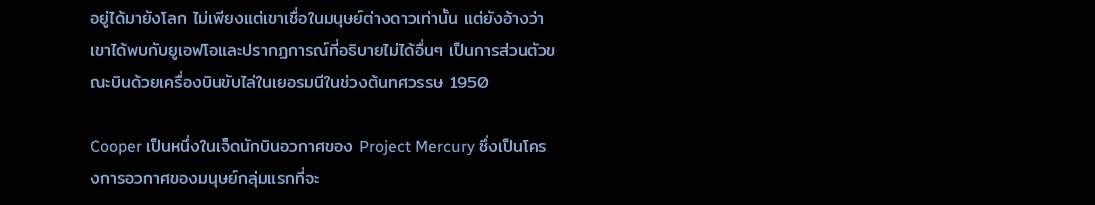อยู่ได้มายังโลก ไม่เพียงแต่เขาเชื่อในมนุษย์ต่างดาวเท่านั้น แต่ยังอ้างว่าเขาได้พบกับยูเอฟโอและปรากฏการณ์ที่อธิบายไม่ได้อื่นๆ เป็นการส่วนตัวขณะบินด้วยเครื่องบินขับไล่ในเยอรมนีในช่วงต้นทศวรรษ 1950

Cooper เป็นหนึ่งในเจ็ดนักบินอวกาศของ Project Mercury ซึ่งเป็นโครงการอวกาศของมนุษย์กลุ่มแรกที่จะ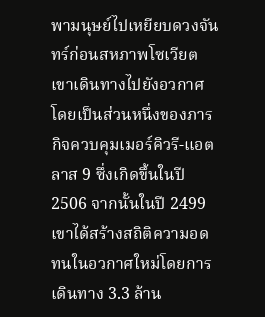พามนุษย์ไปเหยียบดวงจันทร์ก่อนสหภาพโซเวียต เขาเดินทางไปยังอวกาศโดยเป็นส่วนหนึ่งของภารกิจควบคุมเมอร์คิวรี-แอตลาส 9 ซึ่งเกิดขึ้นในปี 2506 จากนั้นในปี 2499 เขาได้สร้างสถิติความอดทนในอวกาศใหม่โดยการเดินทาง 3.3 ล้าน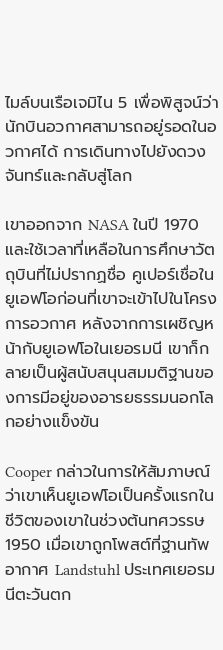ไมล์บนเรือเจมิไน 5 เพื่อพิสูจน์ว่านักบินอวกาศสามารถอยู่รอดในอวกาศได้ การเดินทางไปยังดวงจันทร์และกลับสู่โลก

เขาออกจาก NASA ในปี 1970 และใช้เวลาที่เหลือในการศึกษาวัตถุบินที่ไม่ปรากฏชื่อ คูเปอร์เชื่อในยูเอฟโอก่อนที่เขาจะเข้าไปในโครงการอวกาศ หลังจากการเผชิญหน้ากับยูเอฟโอในเยอรมนี เขาก็กลายเป็นผู้สนับสนุนสมมติฐานของการมีอยู่ของอารยธรรมนอกโลกอย่างแข็งขัน

Cooper กล่าวในการให้สัมภาษณ์ว่าเขาเห็นยูเอฟโอเป็นครั้งแรกในชีวิตของเขาในช่วงต้นทศวรรษ 1950 เมื่อเขาถูกโพสต์ที่ฐานทัพอากาศ Landstuhl ประเทศเยอรมนีตะวันตก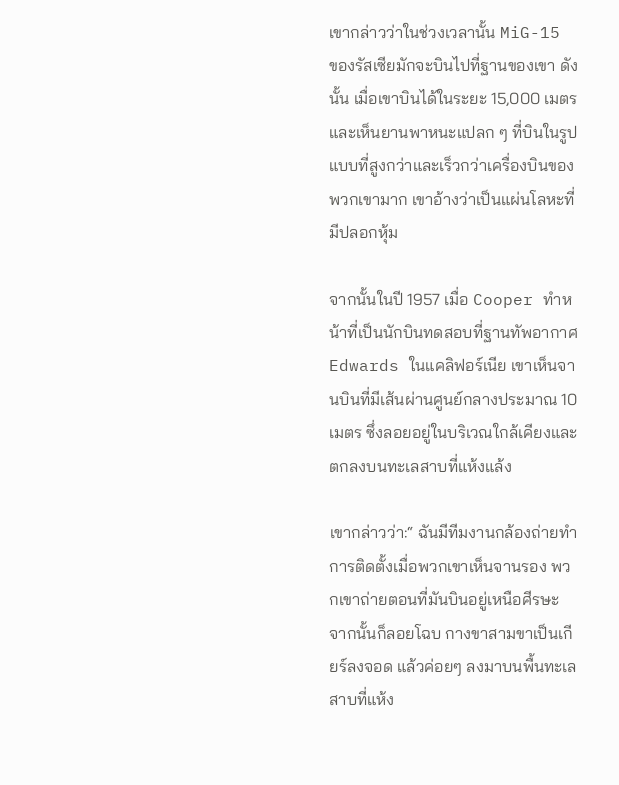เขากล่าวว่าในช่วงเวลานั้น MiG-15 ของรัสเซียมักจะบินไปที่ฐานของเขา ดังนั้น เมื่อเขาบินได้ในระยะ 15,000 เมตร และเห็นยานพาหนะแปลก ๆ ที่บินในรูปแบบที่สูงกว่าและเร็วกว่าเครื่องบินของพวกเขามาก เขาอ้างว่าเป็นแผ่นโลหะที่มีปลอกหุ้ม

จากนั้นในปี 1957 เมื่อ Cooper ทำหน้าที่เป็นนักบินทดสอบที่ฐานทัพอากาศ Edwards ในแคลิฟอร์เนีย เขาเห็นจานบินที่มีเส้นผ่านศูนย์กลางประมาณ 10 เมตร ซึ่งลอยอยู่ในบริเวณใกล้เคียงและตกลงบนทะเลสาบที่แห้งแล้ง

เขากล่าวว่า:“ ฉันมีทีมงานกล้องถ่ายทำการติดตั้งเมื่อพวกเขาเห็นจานรอง พวกเขาถ่ายตอนที่มันบินอยู่เหนือศีรษะ จากนั้นก็ลอยโฉบ กางขาสามขาเป็นเกียร์ลงจอด แล้วค่อยๆ ลงมาบนพื้นทะเลสาบที่แห้ง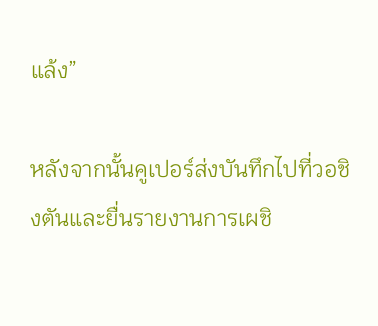แล้ง”

หลังจากนั้นคูเปอร์ส่งบันทึกไปที่วอชิงตันและยื่นรายงานการเผชิ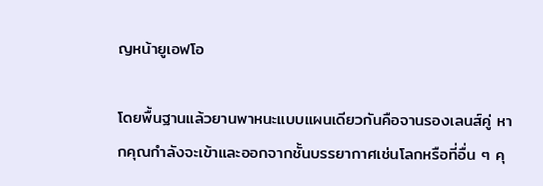ญหน้ายูเอฟโอ

โดยพื้นฐานแล้วยานพาหนะแบบแผนเดียวกันคือจานรองเลนส์คู่ หากคุณกำลังจะเข้าและออกจากชั้นบรรยากาศเช่นโลกหรือที่อื่น ๆ คุ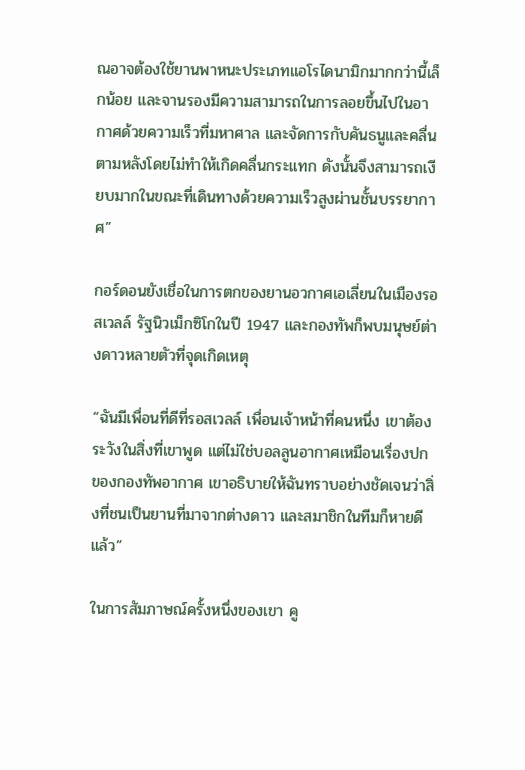ณอาจต้องใช้ยานพาหนะประเภทแอโรไดนามิกมากกว่านี้เล็กน้อย และจานรองมีความสามารถในการลอยขึ้นไปในอากาศด้วยความเร็วที่มหาศาล และจัดการกับคันธนูและคลื่นตามหลังโดยไม่ทำให้เกิดคลื่นกระแทก ดังนั้นจึงสามารถเงียบมากในขณะที่เดินทางด้วยความเร็วสูงผ่านชั้นบรรยากาศ”

กอร์ดอนยังเชื่อในการตกของยานอวกาศเอเลี่ยนในเมืองรอสเวลล์ รัฐนิวเม็กซิโกในปี 1947 และกองทัพก็พบมนุษย์ต่างดาวหลายตัวที่จุดเกิดเหตุ

“ฉันมีเพื่อนที่ดีที่รอสเวลล์ เพื่อนเจ้าหน้าที่คนหนึ่ง เขาต้องระวังในสิ่งที่เขาพูด แต่ไม่ใช่บอลลูนอากาศเหมือนเรื่องปกของกองทัพอากาศ เขาอธิบายให้ฉันทราบอย่างชัดเจนว่าสิ่งที่ชนเป็นยานที่มาจากต่างดาว และสมาชิกในทีมก็หายดีแล้ว”

ในการสัมภาษณ์ครั้งหนึ่งของเขา คู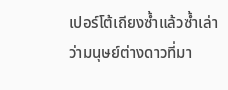เปอร์โต้เถียงซ้ำแล้วซ้ำเล่าว่ามนุษย์ต่างดาวที่มา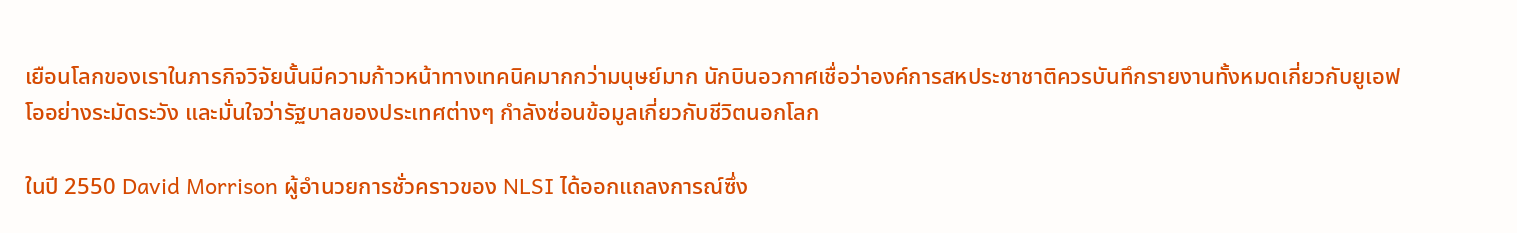เยือนโลกของเราในภารกิจวิจัยนั้นมีความก้าวหน้าทางเทคนิคมากกว่ามนุษย์มาก นักบินอวกาศเชื่อว่าองค์การสหประชาชาติควรบันทึกรายงานทั้งหมดเกี่ยวกับยูเอฟโออย่างระมัดระวัง และมั่นใจว่ารัฐบาลของประเทศต่างๆ กำลังซ่อนข้อมูลเกี่ยวกับชีวิตนอกโลก

ในปี 2550 David Morrison ผู้อำนวยการชั่วคราวของ NLSI ได้ออกแถลงการณ์ซึ่ง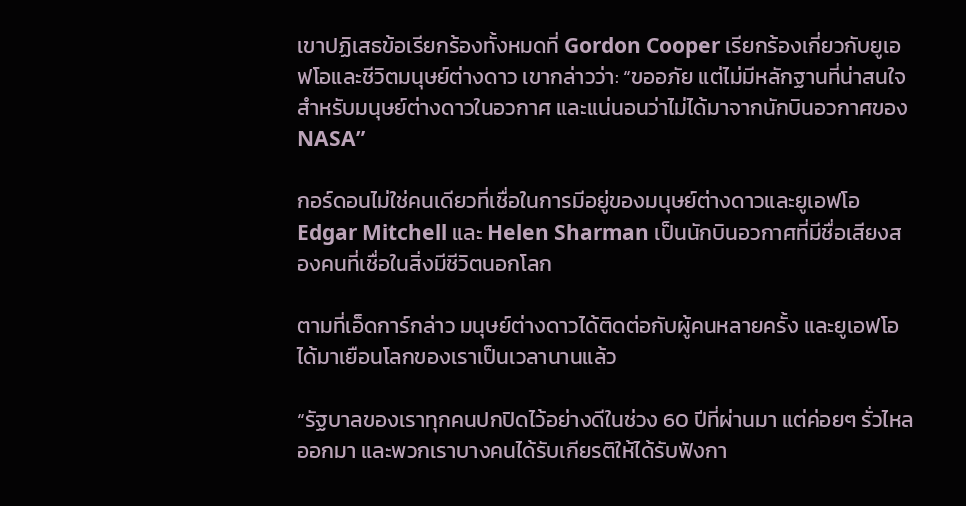เขาปฏิเสธข้อเรียกร้องทั้งหมดที่ Gordon Cooper เรียกร้องเกี่ยวกับยูเอฟโอและชีวิตมนุษย์ต่างดาว เขากล่าวว่า: “ขออภัย แต่ไม่มีหลักฐานที่น่าสนใจสำหรับมนุษย์ต่างดาวในอวกาศ และแน่นอนว่าไม่ได้มาจากนักบินอวกาศของ NASA”

กอร์ดอนไม่ใช่คนเดียวที่เชื่อในการมีอยู่ของมนุษย์ต่างดาวและยูเอฟโอ Edgar Mitchell และ Helen Sharman เป็นนักบินอวกาศที่มีชื่อเสียงสองคนที่เชื่อในสิ่งมีชีวิตนอกโลก

ตามที่เอ็ดการ์กล่าว มนุษย์ต่างดาวได้ติดต่อกับผู้คนหลายครั้ง และยูเอฟโอได้มาเยือนโลกของเราเป็นเวลานานแล้ว

“รัฐบาลของเราทุกคนปกปิดไว้อย่างดีในช่วง 60 ปีที่ผ่านมา แต่ค่อยๆ รั่วไหลออกมา และพวกเราบางคนได้รับเกียรติให้ได้รับฟังกา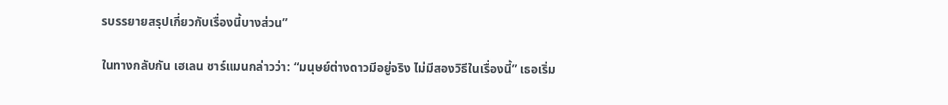รบรรยายสรุปเกี่ยวกับเรื่องนี้บางส่วน”

ในทางกลับกัน เฮเลน ชาร์แมนกล่าวว่า: “มนุษย์ต่างดาวมีอยู่จริง ไม่มีสองวิธีในเรื่องนี้” เธอเริ่ม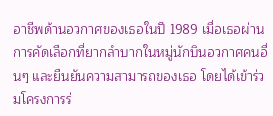อาชีพด้านอวกาศของเธอในปี 1989 เมื่อเธอผ่านการคัดเลือกที่ยากลำบากในหมู่นักบินอวกาศคนอื่นๆ และยืนยันความสามารถของเธอ โดยได้เข้าร่วมโครงการร่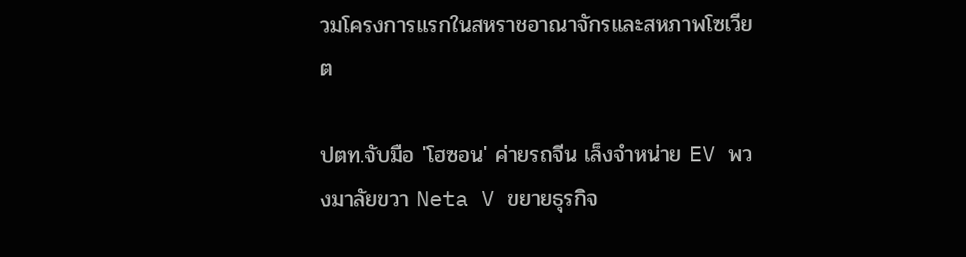วมโครงการแรกในสหราชอาณาจักรและสหภาพโซเวียต

ปตท.จับมือ 'โฮซอน' ค่ายรถจีน เล็งจำหน่าย EV พวงมาลัยขวา Neta V ขยายธุรกิจ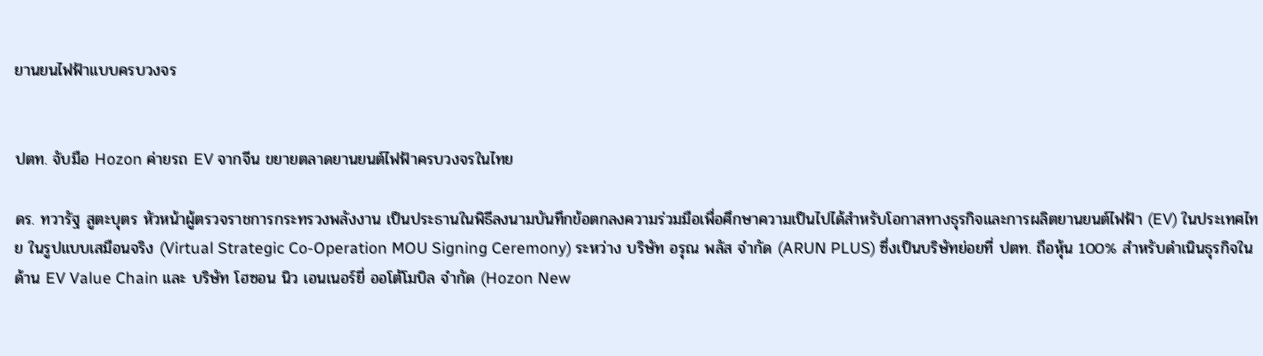ยานยนไฟฟ้าแบบครบวงจร


ปตท. จับมือ Hozon ค่ายรถ EV จากจีน ขยายตลาดยานยนต์ไฟฟ้าครบวงจรในไทย

ดร. ทวารัฐ สูตะบุตร หัวหน้าผู้ตรวจราชการกระทรวงพลังงาน เป็นประธานในพิธีลงนามบันทึกข้อตกลงความร่วมมือเพื่อศึกษาความเป็นไปได้สำหรับโอกาสทางธุรกิจและการผลิตยานยนต์ไฟฟ้า (EV) ในประเทศไทย ในรูปแบบเสมือนจริง (Virtual Strategic Co-Operation MOU Signing Ceremony) ระหว่าง บริษัท อรุณ พลัส จำกัด (ARUN PLUS) ซึ่งเป็นบริษัทย่อยที่ ปตท. ถือหุ้น 100% สำหรับดำเนินธุรกิจในด้าน EV Value Chain และ บริษัท โฮซอน นิว เอนเนอร์ยี่ ออโต้โมบิล จำกัด (Hozon New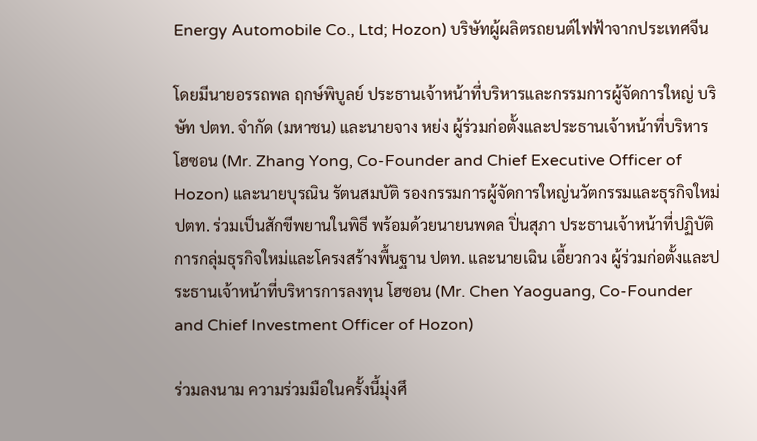Energy Automobile Co., Ltd; Hozon) บริษัทผู้ผลิตรถยนต์ไฟฟ้าจากประเทศจีน

โดยมีนายอรรถพล ฤกษ์พิบูลย์ ประธานเจ้าหน้าที่บริหารและกรรมการผู้จัดการใหญ่ บริษัท ปตท. จำกัด (มหาชน) และนายจาง หย่ง ผู้ร่วมก่อตั้งและประธานเจ้าหน้าที่บริหาร โฮซอน (Mr. Zhang Yong, Co-Founder and Chief Executive Officer of Hozon) และนายบุรณิน รัตนสมบัติ รองกรรมการผู้จัดการใหญ่นวัตกรรมและธุรกิจใหม่ ปตท. ร่วมเป็นสักขีพยานในพิธี พร้อมด้วยนายนพดล ปิ่นสุภา ประธานเจ้าหน้าที่ปฏิบัติการกลุ่มธุรกิจใหม่และโครงสร้างพื้นฐาน ปตท. และนายเฉิน เอี้ยวกวง ผู้ร่วมก่อตั้งและประธานเจ้าหน้าที่บริหารการลงทุน โฮซอน (Mr. Chen Yaoguang, Co-Founder and Chief Investment Officer of Hozon)

ร่วมลงนาม ความร่วมมือในครั้งนี้มุ่งศึ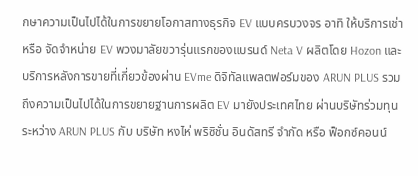กษาความเป็นไปได้ในการขยายโอกาสทางธุรกิจ EV แบบครบวงจร อาทิ ให้บริการเช่า หรือ จัดจำหน่าย EV พวงมาลัยขวารุ่นแรกของแบรนด์ Neta V ผลิตโดย Hozon และบริการหลังการขายที่เกี่ยวข้องผ่าน EVme ดิจิทัลแพลตฟอร์มของ ARUN PLUS รวมถึงความเป็นไปได้ในการขยายฐานการผลิต EV มายังประเทศไทย ผ่านบริษัทร่วมทุนระหว่าง ARUN PLUS กับ บริษัท หงไห่ พริซิชั่น อินดัสทรี จำกัด หรือ ฟ็อกซ์คอนน์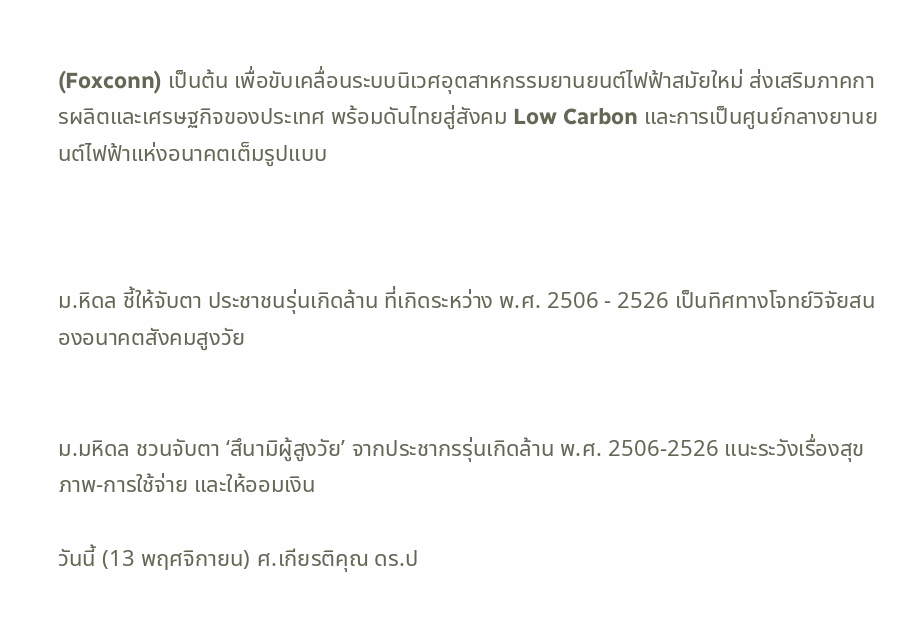(Foxconn) เป็นต้น เพื่อขับเคลื่อนระบบนิเวศอุตสาหกรรมยานยนต์ไฟฟ้าสมัยใหม่ ส่งเสริมภาคการผลิตและเศรษฐกิจของประเทศ พร้อมดันไทยสู่สังคม Low Carbon และการเป็นศูนย์กลางยานยนต์ไฟฟ้าแห่งอนาคตเต็มรูปแบบ



ม.หิดล ชี้ให้จับตา ประชาชนรุ่นเกิดล้าน ที่เกิดระหว่าง พ.ศ. 2506 - 2526 เป็นทิศทางโจทย์วิจัยสนองอนาคตสังคมสูงวัย


ม.มหิดล ชวนจับตา ‘สึนามิผู้สูงวัย’ จากประชากรรุ่นเกิดล้าน พ.ศ. 2506-2526 แนะระวังเรื่องสุขภาพ-การใช้จ่าย และให้ออมเงิน

วันนี้ (13 พฤศจิกายน) ศ.เกียรติคุณ ดร.ป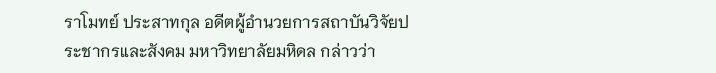ราโมทย์ ประสาทกุล อดีตผู้อำนวยการสถาบันวิจัยประชากรและสังคม มหาวิทยาลัยมหิดล กล่าวว่า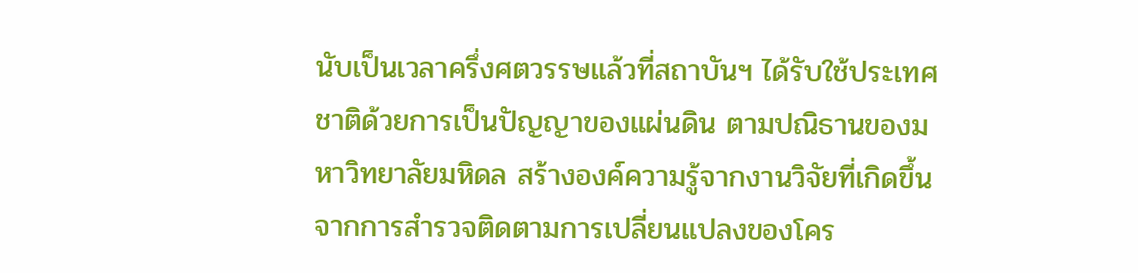นับเป็นเวลาครึ่งศตวรรษแล้วที่สถาบันฯ ได้รับใช้ประเทศชาติด้วยการเป็นปัญญาของแผ่นดิน ตามปณิธานของมหาวิทยาลัยมหิดล สร้างองค์ความรู้จากงานวิจัยที่เกิดขึ้นจากการสำรวจติดตามการเปลี่ยนแปลงของโคร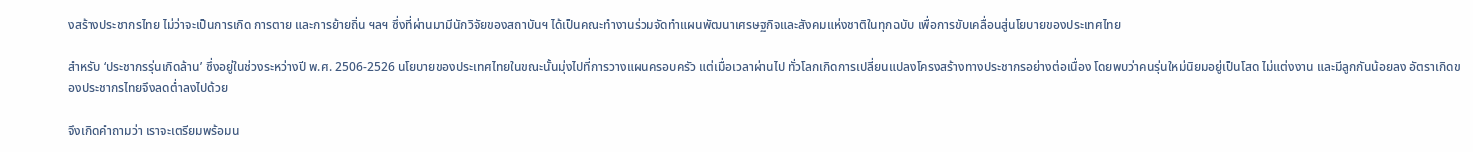งสร้างประชากรไทย ไม่ว่าจะเป็นการเกิด การตาย และการย้ายถิ่น ฯลฯ ซึ่งที่ผ่านมามีนักวิจัยของสถาบันฯ ได้เป็นคณะทำงานร่วมจัดทำแผนพัฒนาเศรษฐกิจและสังคมแห่งชาติในทุกฉบับ เพื่อการขับเคลื่อนสู่นโยบายของประเทศไทย

สำหรับ ‘ประชากรรุ่นเกิดล้าน’ ซึ่งอยู่ในช่วงระหว่างปี พ.ศ. 2506-2526 นโยบายของประเทศไทยในขณะนั้นมุ่งไปที่การวางแผนครอบครัว แต่เมื่อเวลาผ่านไป ทั่วโลกเกิดการเปลี่ยนแปลงโครงสร้างทางประชากรอย่างต่อเนื่อง โดยพบว่าคนรุ่นใหม่นิยมอยู่เป็นโสด ไม่แต่งงาน และมีลูกกันน้อยลง อัตราเกิดของประชากรไทยจึงลดต่ำลงไปด้วย

จึงเกิดคำถามว่า เราจะเตรียมพร้อมน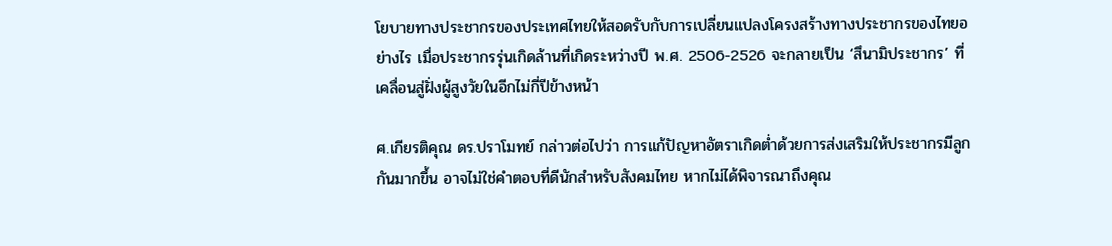โยบายทางประชากรของประเทศไทยให้สอดรับกับการเปลี่ยนแปลงโครงสร้างทางประชากรของไทยอย่างไร เมื่อประชากรรุ่นเกิดล้านที่เกิดระหว่างปี พ.ศ. 2506-2526 จะกลายเป็น ‘สึนามิประชากร’ ที่เคลื่อนสู่ฝั่งผู้สูงวัยในอีกไม่กี่ปีข้างหน้า

ศ.เกียรติคุณ ดร.ปราโมทย์ กล่าวต่อไปว่า การแก้ปัญหาอัตราเกิดต่ำด้วยการส่งเสริมให้ประชากรมีลูกกันมากขึ้น อาจไม่ใช่คำตอบที่ดีนักสำหรับสังคมไทย หากไม่ได้พิจารณาถึงคุณ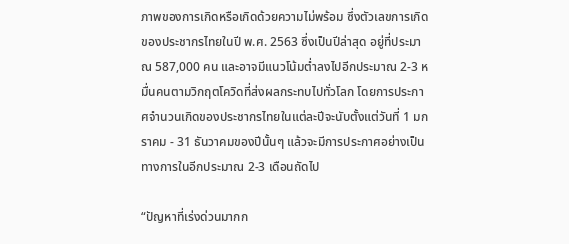ภาพของการเกิดหรือเกิดด้วยความไม่พร้อม ซึ่งตัวเลขการเกิดของประชากรไทยในปี พ.ศ. 2563 ซึ่งเป็นปีล่าสุด อยู่ที่ประมาณ 587,000 คน และอาจมีแนวโน้มต่ำลงไปอีกประมาณ 2-3 หมื่นคนตามวิกฤตโควิดที่ส่งผลกระทบไปทั่วโลก โดยการประกาศจำนวนเกิดของประชากรไทยในแต่ละปีจะนับตั้งแต่วันที่ 1 มกราคม - 31 ธันวาคมของปีนั้นๆ แล้วจะมีการประกาศอย่างเป็นทางการในอีกประมาณ 2-3 เดือนถัดไป

“ปัญหาที่เร่งด่วนมากก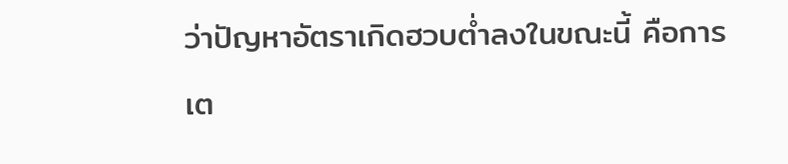ว่าปัญหาอัตราเกิดฮวบต่ำลงในขณะนี้ คือการเต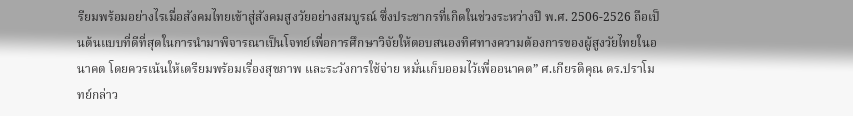รียมพร้อมอย่างไรเมื่อสังคมไทยเข้าสู่สังคมสูงวัยอย่างสมบูรณ์ ซึ่งประชากรที่เกิดในช่วงระหว่างปี พ.ศ. 2506-2526 ถือเป็นต้นแบบที่ดีที่สุดในการนำมาพิจารณาเป็นโจทย์เพื่อการศึกษาวิจัยให้ตอบสนองทิศทางความต้องการของผู้สูงวัยไทยในอนาคต โดยควรเน้นให้เตรียมพร้อมเรื่องสุขภาพ และระวังการใช้จ่าย หมั่นเก็บออมไว้เพื่ออนาคต” ศ.เกียรติคุณ ดร.ปราโมทย์กล่าว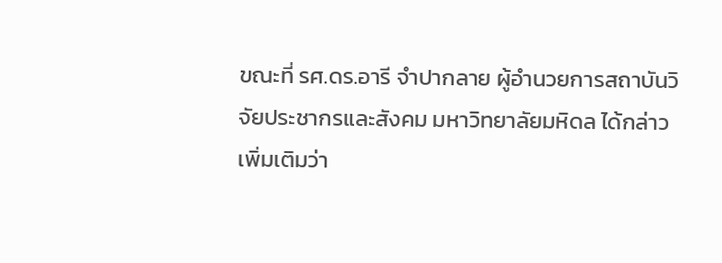ขณะที่ รศ.ดร.อารี จำปากลาย ผู้อำนวยการสถาบันวิจัยประชากรและสังคม มหาวิทยาลัยมหิดล ได้กล่าวเพิ่มเติมว่า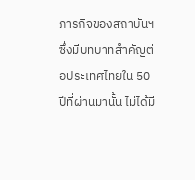ภารกิจของสถาบันฯ ซึ่งมีบทบาทสำคัญต่อประเทศไทยใน 50 ปีที่ผ่านมานั้น ไม่ได้มี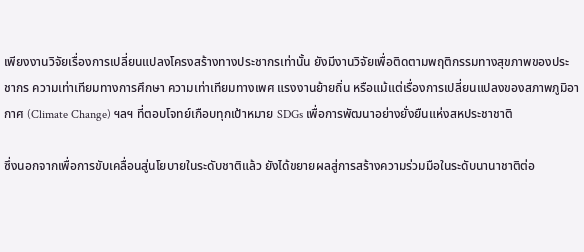เพียงงานวิจัยเรื่องการเปลี่ยนแปลงโครงสร้างทางประชากรเท่านั้น ยังมีงานวิจัยเพื่อติดตามพฤติกรรมทางสุขภาพของประชากร ความเท่าเทียมทางการศึกษา ความเท่าเทียมทางเพศ แรงงานย้ายถิ่น หรือแม้แต่เรื่องการเปลี่ยนแปลงของสภาพภูมิอากาศ (Climate Change) ฯลฯ ที่ตอบโจทย์เกือบทุกเป้าหมาย SDGs เพื่อการพัฒนาอย่างยั่งยืนแห่งสหประชาชาติ

ซึ่งนอกจากเพื่อการขับเคลื่อนสู่นโยบายในระดับชาติแล้ว ยังได้ขยายผลสู่การสร้างความร่วมมือในระดับนานาชาติต่อ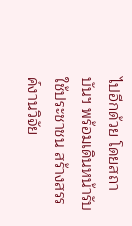ไปอีกด้วย โดยสถาบันฯ พร้อมเดินหน้ารับใช้ประชาชน สร้างสรรค์งานวิจัย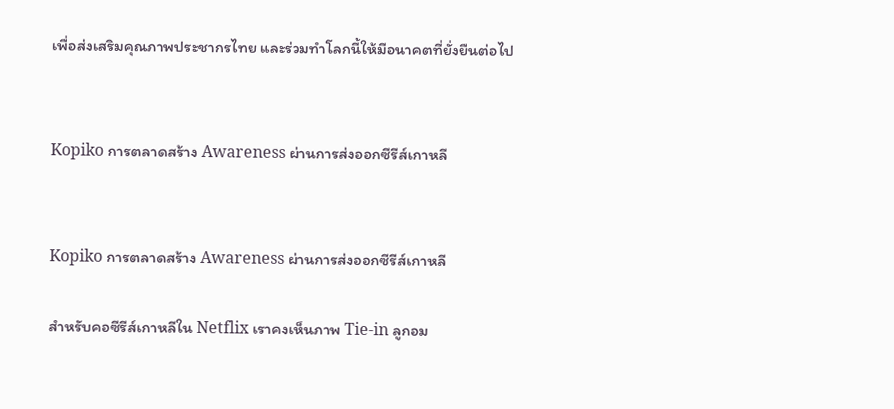เพื่อส่งเสริมคุณภาพประชากรไทย และร่วมทำโลกนี้ให้มีอนาคตที่ยั่งยืนต่อไป


Kopiko การตลาดสร้าง Awareness ผ่านการส่งออกซีรีส์เกาหลี


Kopiko การตลาดสร้าง Awareness ผ่านการส่งออกซีรีส์เกาหลี

สำหรับคอซีรีส์เกาหลีใน Netflix เราคงเห็นภาพ Tie-in ลูกอม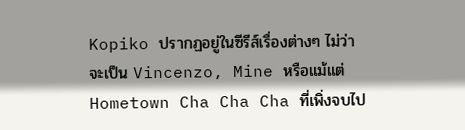Kopiko ปรากฏอยู่ในซีรีส์เรื่องต่างๆ ไม่ว่าจะเป็น Vincenzo, Mine หรือแม้แต่ Hometown Cha Cha Cha ที่เพิ่งจบไป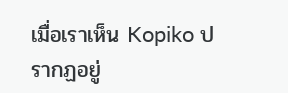เมื่อเราเห็น Kopiko ปรากฏอยู่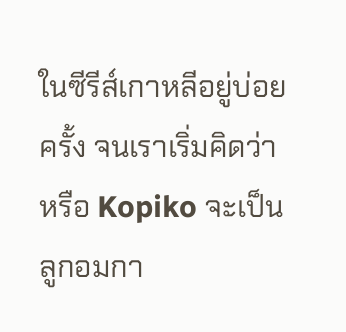ในซีรีส์เกาหลีอยู่บ่อยครั้ง จนเราเริ่มคิดว่า หรือ Kopiko จะเป็นลูกอมกา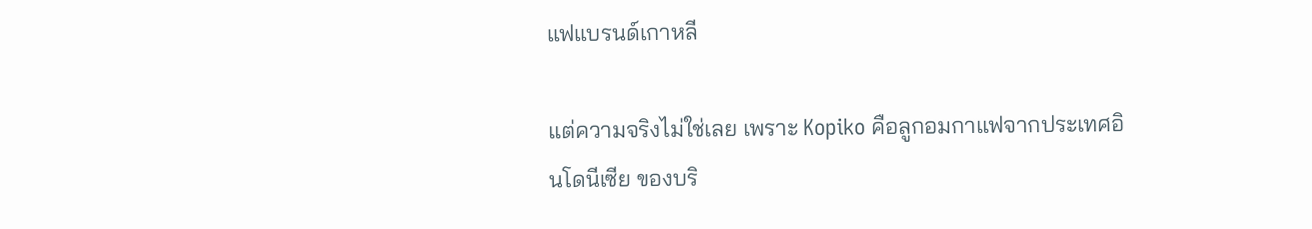แฟแบรนด์เกาหลี

แต่ความจริงไม่ใช่เลย เพราะ Kopiko คือลูกอมกาแฟจากประเทศอินโดนีเซีย ของบริ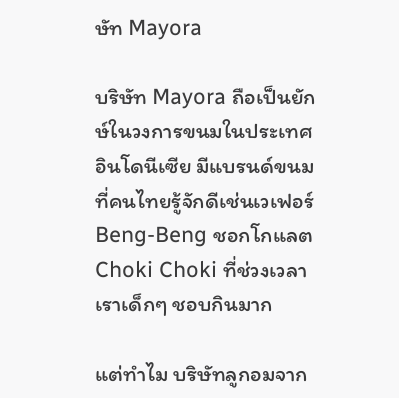ษัท Mayora

บริษัท Mayora ถือเป็นยักษ์ในวงการขนมในประเทศอินโดนีเซีย มีแบรนด์ขนมที่คนไทยรู้จักดีเช่นเวเฟอร์ Beng-Beng ชอกโกแลต Choki Choki ที่ช่วงเวลาเราเด็กๆ ชอบกินมาก

แต่ทำไม บริษัทลูกอมจาก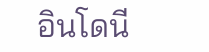อินโดนี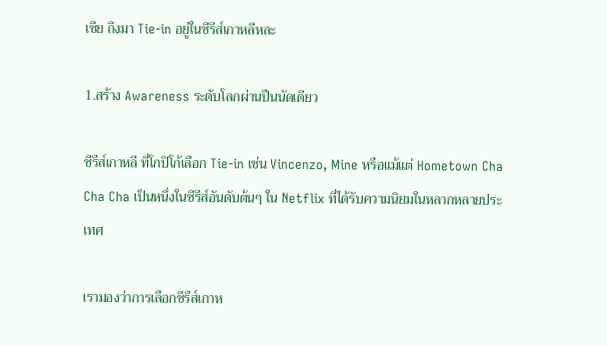เซีย ถึงมา Tie-in อยู่ในซีรีส์เกาหลีหละ

1.สร้าง Awareness ระดับโลกผ่านปืนนัดเดียว

ซีรีส์เกาหลี ที่โกปิโก้เลือก Tie-in เช่น Vincenzo, Mine หรือแม้แต่ Hometown Cha Cha Cha เป็นหนึ่งในซีรีส์อันดับต้นๆ ใน Netflix ที่ได้รับความนิยมในหลากหลายประเทศ

เรามองว่าการเลือกซีรีส์เกาห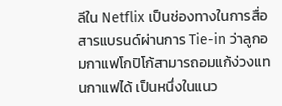ลีใน Netflix เป็นช่องทางในการสื่อสารแบรนด์ผ่านการ Tie-in ว่าลูกอมกาแฟโกปิโก้สามารถอมแก้ง่วงแทนกาแฟได้ เป็นหนึ่งในแนว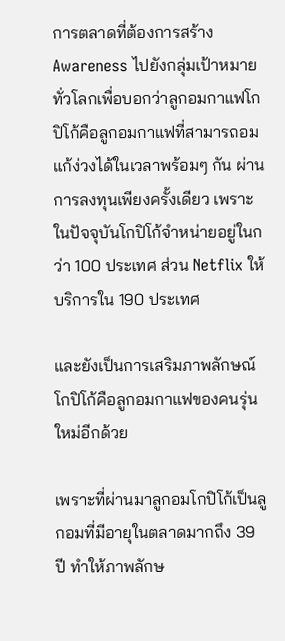การตลาดที่ต้องการสร้าง Awareness ไปยังกลุ่มเป้าหมายทั่วโลกเพื่อบอกว่าลูกอมกาแฟโกปิโก้คือลูกอมกาแฟที่สามารถอมแก้ง่วงได้ในเวลาพร้อมๆ กัน ผ่านการลงทุนเพียงครั้งเดียว เพราะในปัจจุบันโกปิโก้จำหน่ายอยู่ในกว่า 100 ประเทศ ส่วน Netflix ให้บริการใน 190 ประเทศ

และยังเป็นการเสริมภาพลักษณ์โกปิโก้คือลูกอมกาแฟของคนรุ่นใหม่อีกด้วย

เพราะที่ผ่านมาลูกอมโกปิโก้เป็นลูกอมที่มีอายุในตลาดมากถึง 39 ปี ทำให้ภาพลักษ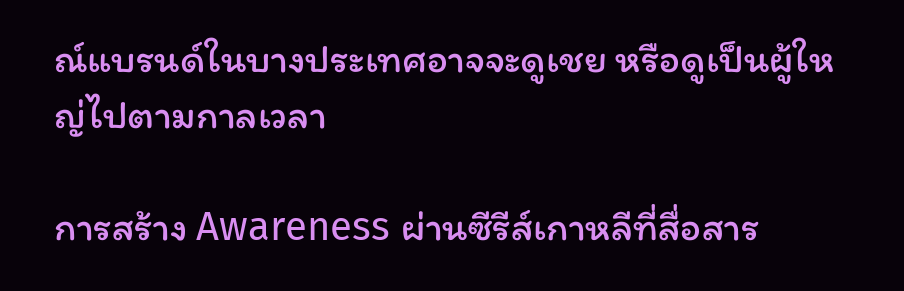ณ์แบรนด์ในบางประเทศอาจจะดูเชย หรือดูเป็นผู้ใหญ่ไปตามกาลเวลา

การสร้าง Awareness ผ่านซีรีส์เกาหลีที่สื่อสาร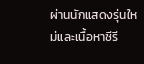ผ่านนักแสดงรุ่นใหม่และเนื้อหาซีรี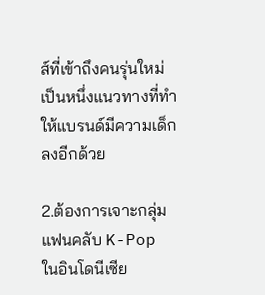ส์ที่เข้าถึงคนรุ่นใหม่ เป็นหนึ่งแนวทางที่ทำให้แบรนด์มีความเด็กลงอีกด้วย

2.ต้องการเจาะกลุ่มแฟนคลับ K-Pop ในอินโดนีเซีย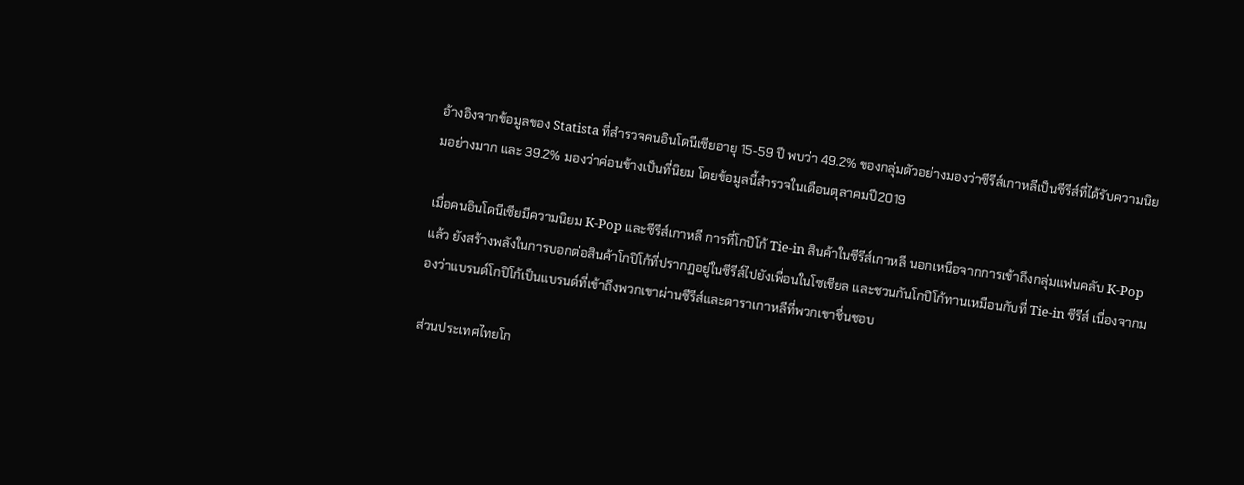อ้างอิงจากข้อมูลของ Statista ที่สำรวจคนอินโดนีเซียอายุ 15-59 ปี พบว่า 49.2% ของกลุ่มตัวอย่างมองว่าซีรีส์เกาหลีเป็นซีรีส์ที่ได้รับความนิยมอย่างมาก และ 39.2% มองว่าค่อนข้างเป็นที่นิยม โดยข้อมูลนี้สำรวจในเดือนตุลาคมปี2019

เมื่อคนอินโดนีเซียมีความนิยม K-Pop และซีรีส์เกาหลี การที่โกปิโก้ Tie-in สินค้าในซีรีส์เกาหลี นอกเหนือจากการเข้าถึงกลุ่มแฟนคลับ K-Pop แล้ว ยังสร้างพลังในการบอกต่อสินค้าโกปิโก้ที่ปรากฏอยู่ในซีรีส์ไปยังเพื่อนในโซเชียล และชวนกันโกปิโก้ทานเหมือนกับที่ Tie-in ซีรีส์ เนื่องจากมองว่าแบรนด์โกปิโก้เป็นแบรนด์ที่เข้าถึงพวกเขาผ่านซีรีส์และดาราเกาหลีที่พวกเขาชื่นชอบ

ส่วนประเทศไทยโก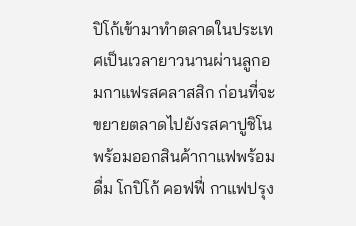ปิโก้เข้ามาทำตลาดในประเทศเป็นเวลายาวนานผ่านลูกอมกาแฟรสคลาสสิก ก่อนที่จะขยายตลาดไปยังรสคาปูชิโน พร้อมออกสินค้ากาแฟพร้อมดื่ม โกปิโก้ คอฟฟี่ กาแฟปรุง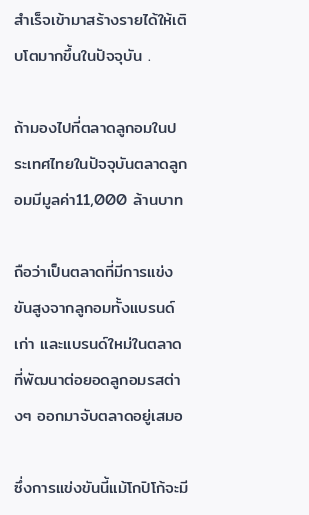สำเร็จเข้ามาสร้างรายได้ให้เติบโตมากขึ้นในปัจจุบัน .

ถ้ามองไปที่ตลาดลูกอมในประเทศไทยในปัจจุบันตลาดลูกอมมีมูลค่า11,000 ล้านบาท

ถือว่าเป็นตลาดที่มีการแข่งขันสูงจากลูกอมทั้งแบรนด์เก่า และแบรนด์ใหม่ในตลาดที่พัฒนาต่อยอดลูกอมรสต่างๆ ออกมาจับตลาดอยู่เสมอ

ซึ่งการแข่งขันนี้แม้โกปิโก้จะมี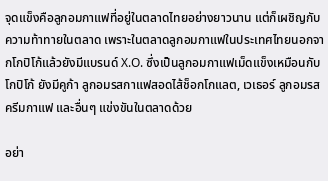จุดแข็งคือลูกอมกาแฟที่อยู่ในตลาดไทยอย่างยาวนาน แต่ก็เผชิญกับความท้าทายในตลาด เพราะในตลาดลูกอมกาแฟในประเทศไทยนอกจากโกปิโก้แล้วยังมีแบรนด์ X.O. ซึ่งเป็นลูกอมกาแฟเม็ดแข็งเหมือนกับโกปิโก้ ยังมีคูก้า ลูกอมรสกาแฟสอดไส้ช็อกโกแลต, เวเธอร์ ลูกอมรสครีมกาแฟ และอื่นๆ แข่งขันในตลาดด้วย

อย่า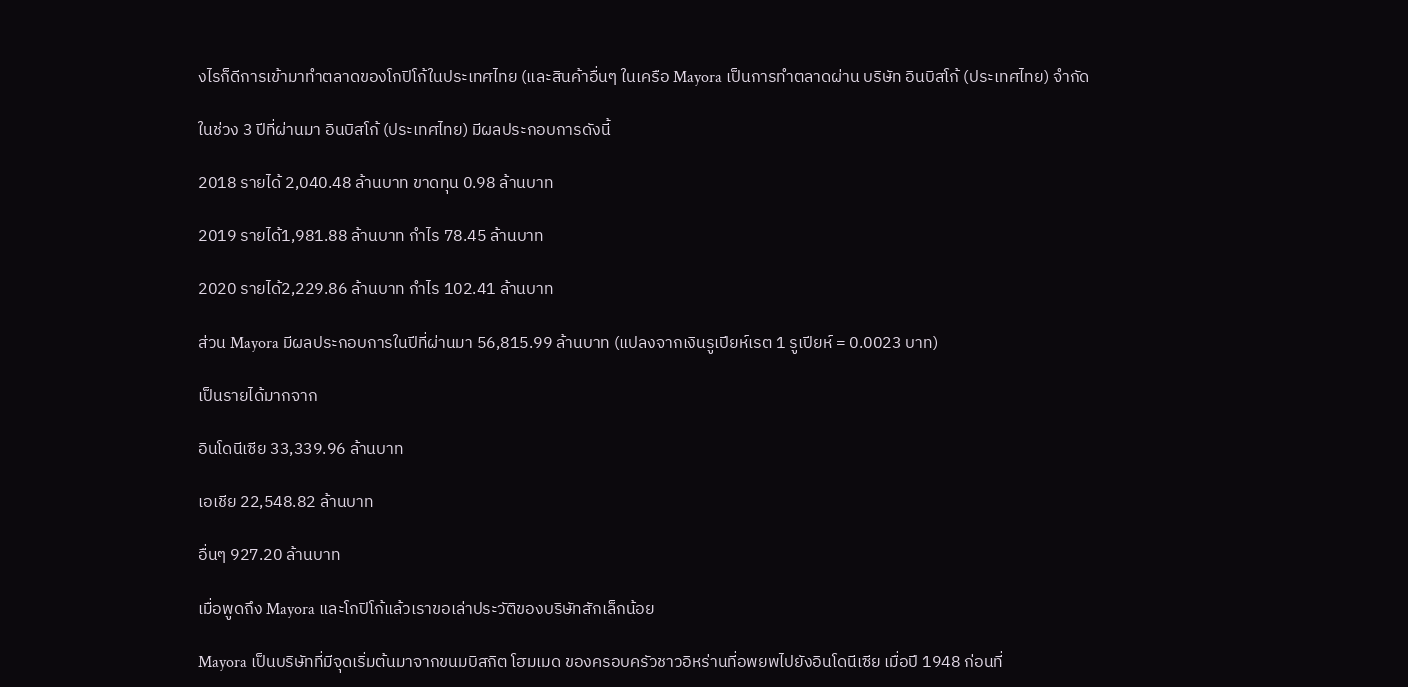งไรก็ดีการเข้ามาทำตลาดของโกปิโก้ในประเทศไทย (และสินค้าอื่นๆ ในเครือ Mayora เป็นการทำตลาดผ่าน บริษัท อินบิสโก้ (ประเทศไทย) จำกัด

ในช่วง 3 ปีที่ผ่านมา อินบิสโก้ (ประเทศไทย) มีผลประกอบการดังนี้

2018 รายได้ 2,040.48 ล้านบาท ขาดทุน 0.98 ล้านบาท

2019 รายได้1,981.88 ล้านบาท กำไร 78.45 ล้านบาท

2020 รายได้2,229.86 ล้านบาท กำไร 102.41 ล้านบาท

ส่วน Mayora มีผลประกอบการในปีที่ผ่านมา 56,815.99 ล้านบาท (แปลงจากเงินรูเปียห์เรต 1 รูเปียห์ = 0.0023 บาท)

เป็นรายได้มากจาก

อินโดนีเซีย 33,339.96 ล้านบาท

เอเชีย 22,548.82 ล้านบาท

อื่นๆ 927.20 ล้านบาท

เมื่อพูดถึง Mayora และโกปิโก้แล้วเราขอเล่าประวัติของบริษัทสักเล็กน้อย

Mayora เป็นบริษัทที่มีจุดเริ่มต้นมาจากขนมบิสกิต โฮมเมด ของครอบครัวชาวอิหร่านที่อพยพไปยังอินโดนีเซีย เมื่อปี 1948 ก่อนที่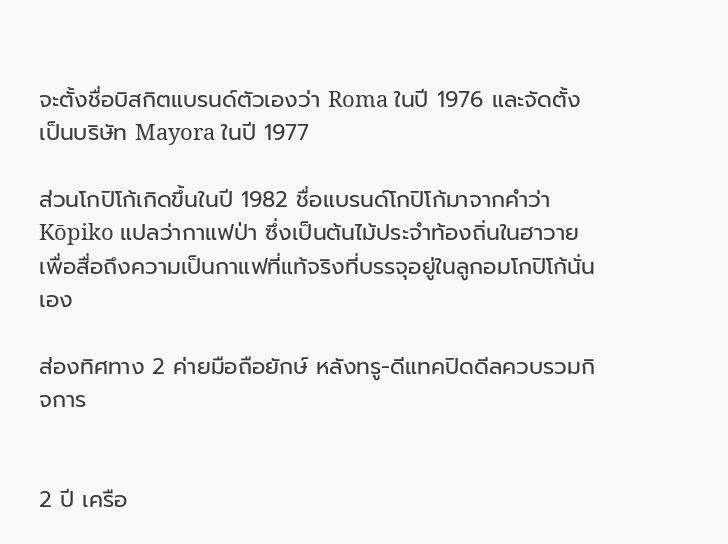จะตั้งชื่อบิสกิตแบรนด์ตัวเองว่า Roma ในปี 1976 และจัดตั้งเป็นบริษัท Mayora ในปี 1977

ส่วนโกปิโก้เกิดขึ้นในปี 1982 ชื่อแบรนด์โกปิโก้มาจากคำว่า Kōpiko แปลว่ากาแฟป่า ซึ่งเป็นต้นไม้ประจำท้องถิ่นในฮาวาย เพื่อสื่อถึงความเป็นกาแฟที่แท้จริงที่บรรจุอยู่ในลูกอมโกปิโก้นั่นเอง

ส่องทิศทาง 2 ค่ายมือถือยักษ์ หลังทรู-ดีแทคปิดดีลควบรวมกิจการ


2 ปี เครือ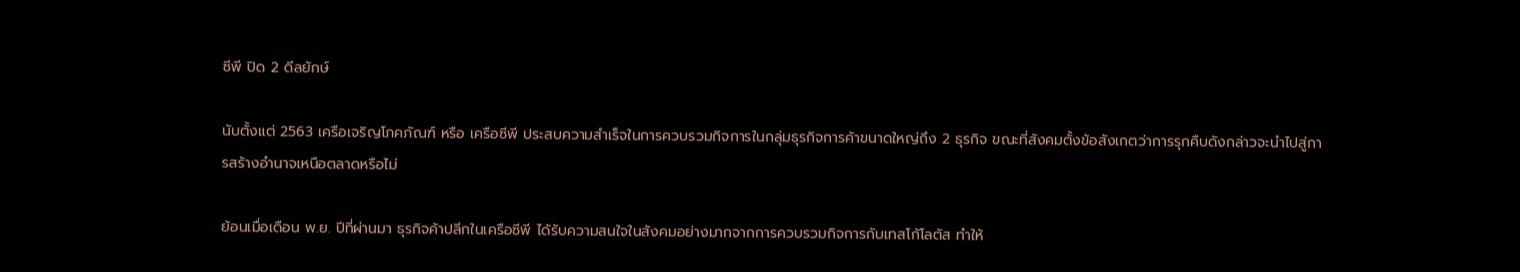ซีพี ปิด 2 ดีลยักษ์

นับตั้งแต่ 2563 เครือเจริญโภคภัณฑ์ หรือ เครือซีพี ประสบความสำเร็จในการควบรวมกิจการในกลุ่มธุรกิจการค้าขนาดใหญ่ถึง 2 ธุรกิจ ขณะที่สังคมตั้งข้อสังเกตว่าการรุกคืบดังกล่าวจะนำไปสู่การสร้างอำนาจเหนือตลาดหรือไม่

ย้อนเมื่อเดือน พ.ย. ปีที่ผ่านมา ธุรกิจค้าปลีกในเครือซีพี ได้รับความสนใจในสังคมอย่างมากจากการควบรวมกิจการกับเทสโก้โลตัส ทำให้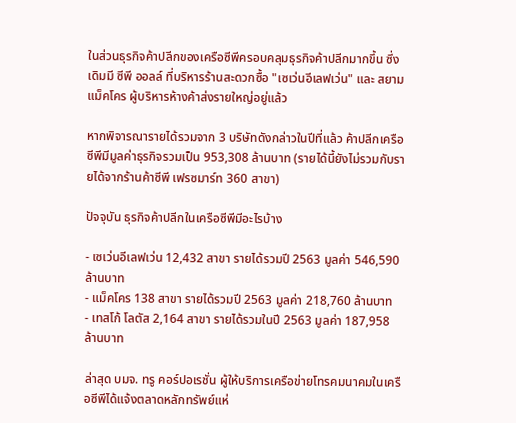ในส่วนธุรกิจค้าปลีกของเครือซีพีครอบคลุมธุรกิจค้าปลีกมากขึ้น ซึ่งเดิมมี ซีพี ออลล์ ที่บริหารร้านสะดวกซื้อ "เซเว่นอีเลฟเว่น" และ สยามแม็คโคร ผู้บริหารห้างค้าส่งรายใหญ่อยู่แล้ว

หากพิจารณารายได้รวมจาก 3 บริษัทดังกล่าวในปีที่แล้ว ค้าปลีกเครือซีพีมีมูลค่าธุรกิจรวมเป็น 953,308 ล้านบาท (รายได้นี้ยังไม่รวมกับรายได้จากร้านค้าซีพี เฟรซมาร์ท 360 สาขา)

ปัจจุบัน ธุรกิจค้าปลีกในเครือซีพีมีอะไรบ้าง

- เซเว่นอีเลฟเว่น 12,432 สาขา รายได้รวมปี 2563 มูลค่า 546,590 ล้านบาท
- แม็คโคร 138 สาขา รายได้รวมปี 2563 มูลค่า 218,760 ล้านบาท
- เทสโก้ โลตัส 2,164 สาขา รายได้รวมในปี 2563 มูลค่า 187,958 ล้านบาท

ล่าสุด บมจ. ทรู คอร์ปอเรชั่น ผู้ให้บริการเครือข่ายโทรคมนาคมในเครือซีพีได้แจ้งตลาดหลักทรัพย์แห่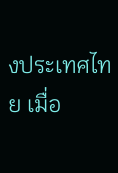งประเทศไทย เมื่อ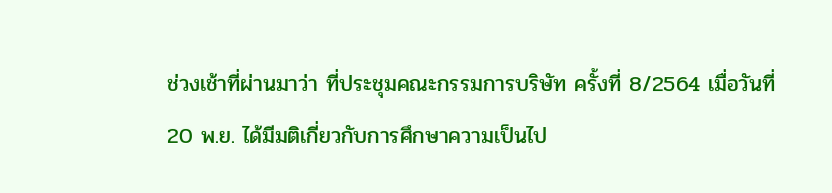ช่วงเช้าที่ผ่านมาว่า ที่ประชุมคณะกรรมการบริษัท ครั้งที่ 8/2564 เมื่อวันที่ 20 พ.ย. ได้มีมติเกี่ยวกับการศึกษาความเป็นไป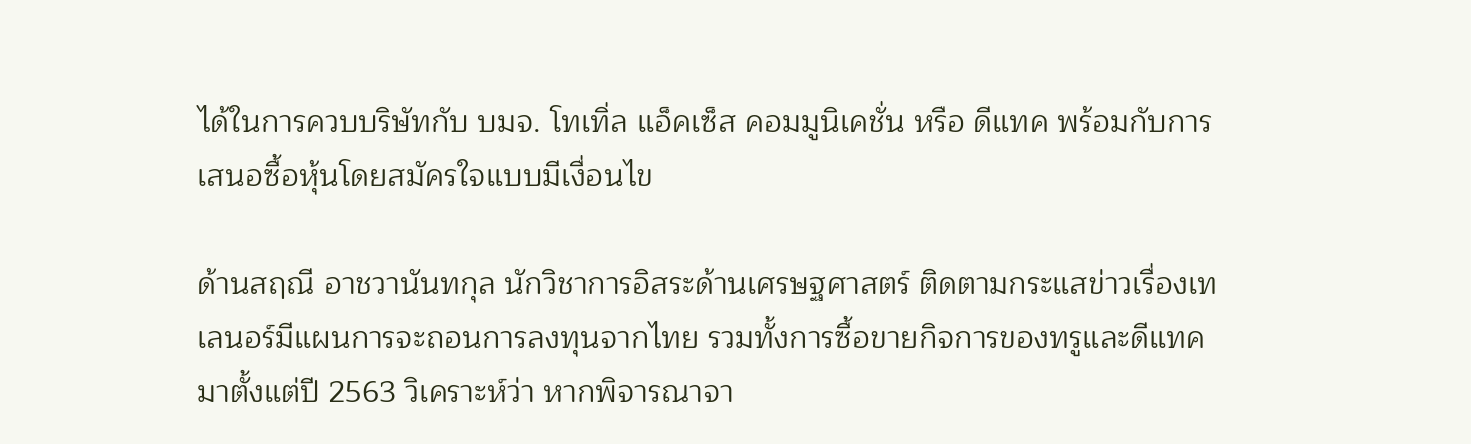ได้ในการควบบริษัทกับ บมจ. โทเทิ่ล แอ็คเซ็ส คอมมูนิเคชั่น หรือ ดีแทค พร้อมกับการเสนอซื้อหุ้นโดยสมัครใจแบบมีเงื่อนไข

ด้านสฤณี อาชวานันทกุล นักวิชาการอิสระด้านเศรษฐศาสตร์ ติดตามกระแสข่าวเรื่องเทเลนอร์มีแผนการจะถอนการลงทุนจากไทย รวมทั้งการซื้อขายกิจการของทรูและดีแทคมาตั้งแต่ปี 2563 วิเคราะห์ว่า หากพิจารณาจา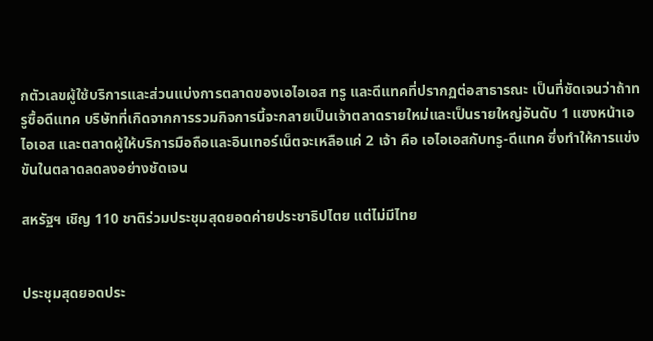กตัวเลขผู้ใช้บริการและส่วนแบ่งการตลาดของเอไอเอส ทรู และดีแทคที่ปรากฏต่อสาธารณะ เป็นที่ชัดเจนว่าถ้าทรูซื้อดีแทค บริษัทที่เกิดจากการรวมกิจการนี้จะกลายเป็นเจ้าตลาดรายใหม่และเป็นรายใหญ่อันดับ 1 แซงหน้าเอไอเอส และตลาดผู้ให้บริการมือถือและอินเทอร์เน็ตจะเหลือแค่ 2 เจ้า คือ เอไอเอสกับทรู-ดีแทค ซึ่งทำให้การแข่งขันในตลาดลดลงอย่างชัดเจน

สหรัฐฯ เชิญ 110 ชาติร่วมประชุมสุดยอดค่ายประชาธิปไตย แต่ไม่มีไทย


ประชุมสุดยอดประ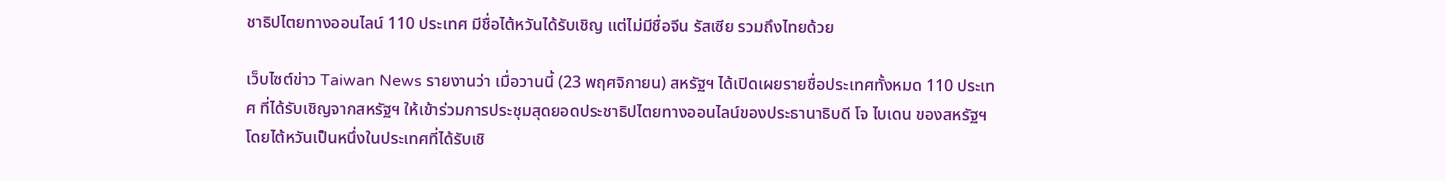ชาธิปไตยทางออนไลน์ 110 ประเทศ มีชื่อไต้หวันได้รับเชิญ แต่ไม่มีชื่อจีน รัสเซีย รวมถึงไทยด้วย

เว็บไซต์ข่าว Taiwan News รายงานว่า เมื่อวานนี้ (23 พฤศจิกายน) สหรัฐฯ ได้เปิดเผยรายชื่อประเทศทั้งหมด 110 ประเทศ ที่ได้รับเชิญจากสหรัฐฯ ให้เข้าร่วมการประชุมสุดยอดประชาธิปไตยทางออนไลน์ของประธานาธิบดี โจ ไบเดน ของสหรัฐฯ โดยไต้หวันเป็นหนึ่งในประเทศที่ได้รับเชิ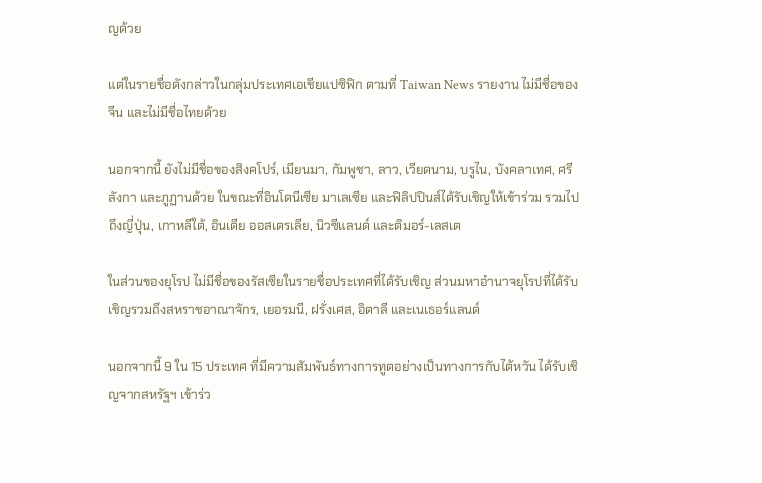ญด้วย

แต่ในรายชื่อดังกล่าวในกลุ่มประเทศเอเชียแปซิฟิก ตามที่ Taiwan News รายงาน ไม่มีชื่อของจีน และไม่มีชื่อไทยด้วย

นอกจากนี้ ยังไม่มีชื่อของสิงคโปร์, เมียนมา, กัมพูชา, ลาว, เวียดนาม, บรูไน, บังคลาเทศ, ศรีลังกา และภูฏานด้วย ในขณะที่อินโดนีเซีย มาเลเซีย และฟิลิปปินส์ได้รับเชิญให้เข้าร่วม รวมไปถึงญี่ปุ่น, เกาหลีใต้, อินเดีย ออสเตรเลีย, นิวซีแลนด์ และติมอร์-เลสเต

ในส่วนของยุโรป ไม่มีชื่อของรัสเซียในรายชื่อประเทศที่ได้รับเชิญ ส่วนมหาอำนาจยุโรปที่ได้รับเชิญรวมถึงสหราชอาณาจักร, เยอรมนี, ฝรั่งเศส, อิตาลี และเนเธอร์แลนด์

นอกจากนี้ 9 ใน 15 ประเทศ ที่มีความสัมพันธ์ทางการทูตอย่างเป็นทางการกับไต้หวัน ได้รับเชิญจากสหรัฐฯ เข้าร่ว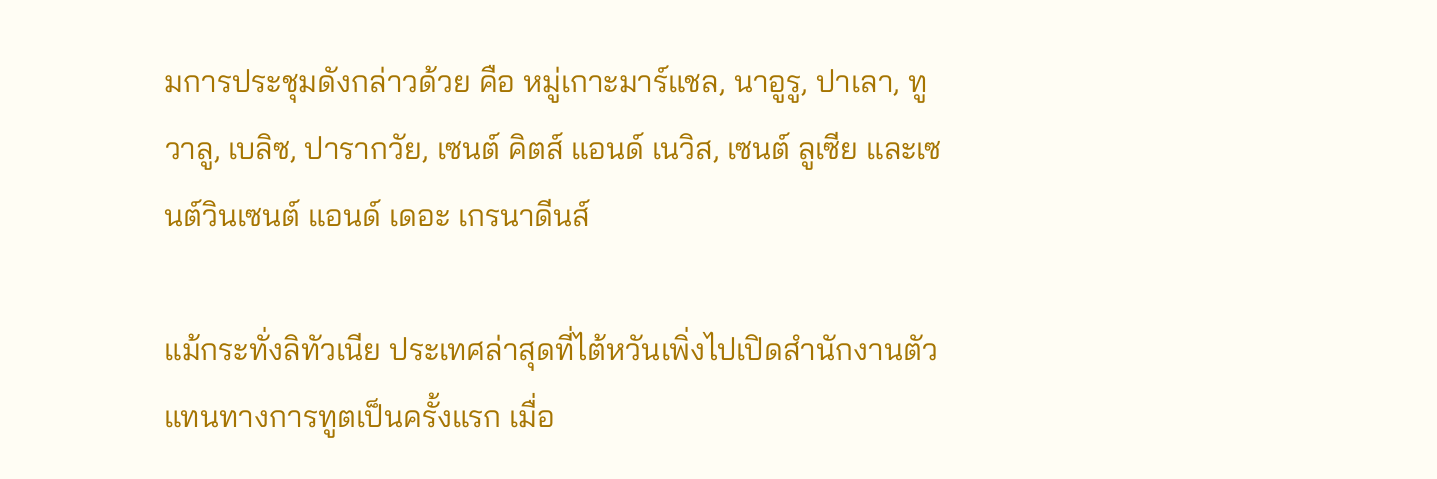มการประชุมดังกล่าวด้วย คือ หมู่เกาะมาร์แชล, นาอูรู, ปาเลา, ทูวาลู, เบลิซ, ปารากวัย, เซนต์ คิตส์ แอนด์ เนวิส, เซนต์ ลูเซีย และเซนต์วินเซนต์ แอนด์ เดอะ เกรนาดีนส์

แม้กระทั่งลิทัวเนีย ประเทศล่าสุดที่ไต้หวันเพิ่งไปเปิดสำนักงานตัวแทนทางการทูตเป็นครั้งแรก เมื่อ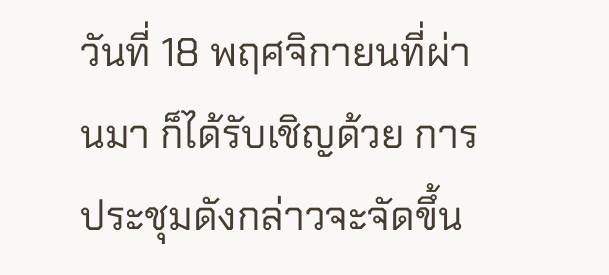วันที่ 18 พฤศจิกายนที่ผ่านมา ก็ได้รับเชิญด้วย การประชุมดังกล่าวจะจัดขึ้น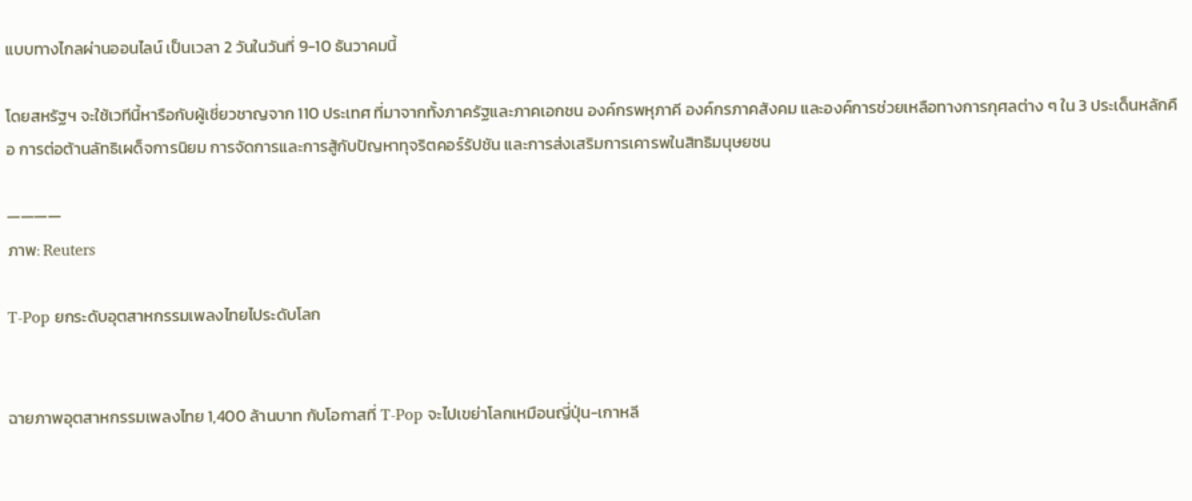แบบทางไกลผ่านออนไลน์ เป็นเวลา 2 วันในวันที่ 9-10 ธันวาคมนี้

โดยสหรัฐฯ จะใช้เวทีนี้หารือกับผู้เชี่ยวชาญจาก 110 ประเทศ ที่มาจากทั้งภาครัฐและภาคเอกชน องค์กรพหุภาคี องค์กรภาคสังคม และองค์การช่วยเหลือทางการกุศลต่าง ๆ ใน 3 ประเด็นหลักคือ การต่อต้านลัทธิเผด็จการนิยม การจัดการและการสู้กับปัญหาทุจริตคอร์รัปชัน และการส่งเสริมการเคารพในสิทธิมนุษยชน

————
ภาพ: Reuters

T-Pop ยกระดับอุตสาหกรรมเพลงไทยไประดับโลก


ฉายภาพอุตสาหกรรมเพลงไทย 1,400 ล้านบาท กับโอกาสที่ T-Pop จะไปเขย่าโลกเหมือนญี่ปุ่น-เกาหลี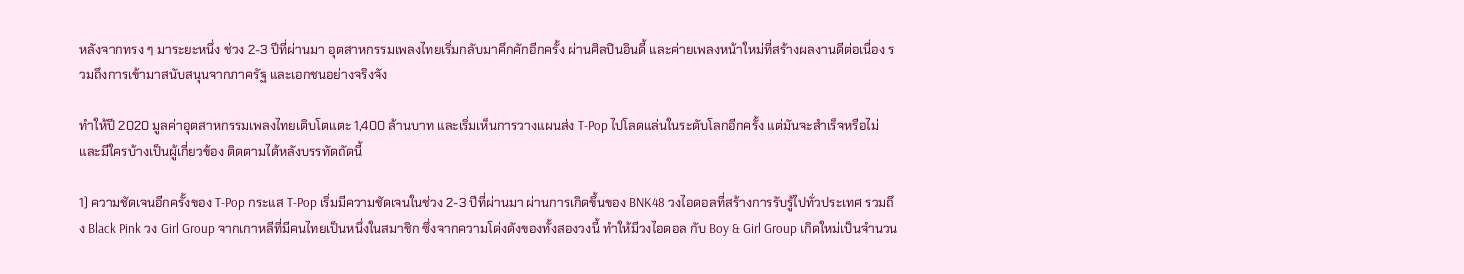หลังจากทรง ๆ มาระยะหนึ่ง ช่วง 2-3 ปีที่ผ่านมา อุตสาหกรรมเพลงไทยเริ่มกลับมาคึกคักอีกครั้ง ผ่านศิลปินอินดี้ และค่ายเพลงหน้าใหม่ที่สร้างผลงานดีต่อเนื่อง รวมถึงการเข้ามาสนับสนุนจากภาครัฐ และเอกชนอย่างจริงจัง

ทำให้ปี 2020 มูลค่าอุตสาหกรรมเพลงไทยเติบโตแตะ 1,400 ล้านบาท และเริ่มเห็นการวางแผนส่ง T-Pop ไปโลดแล่นในระดับโลกอีกครั้ง แต่มันจะสำเร็จหรือไม่ และมีใครบ้างเป็นผู้เกี่ยวข้อง ติดตามได้หลังบรรทัดถัดนี้

1) ความชัดเจนอีกครั้งของ T-Pop กระแส T-Pop เริ่มมีความชัดเจนในช่วง 2-3 ปีที่ผ่านมา ผ่านการเกิดขึ้นของ BNK48 วงไอดอลที่สร้างการรับรู้ไปทั่วประเทศ รวมถึง Black Pink วง Girl Group จากเกาหลีที่มีคนไทยเป็นหนึ่งในสมาชิก ซึ่งจากความโด่งดังของทั้งสองวงนี้ ทำให้มีวงไอดอล กับ Boy & Girl Group เกิดใหม่เป็นจำนวน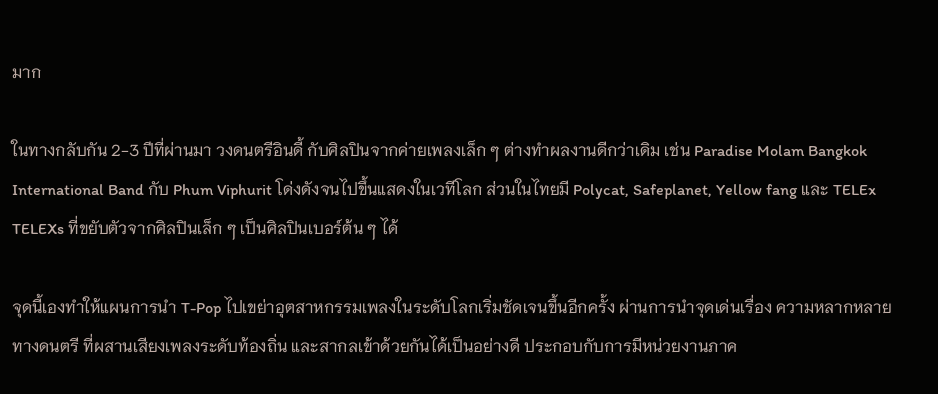มาก

ในทางกลับกัน 2-3 ปีที่ผ่านมา วงดนตรีอินดี้ กับศิลปินจากค่ายเพลงเล็ก ๆ ต่างทำผลงานดีกว่าเดิม เช่น Paradise Molam Bangkok International Band กับ Phum Viphurit โด่งดังจนไปขึ้นแสดงในเวทีโลก ส่วนในไทยมี Polycat, Safeplanet, Yellow fang และ TELEx TELEXs ที่ขยับตัวจากศิลปินเล็ก ๆ เป็นศิลปินเบอร์ต้น ๆ ได้

จุดนี้เองทำให้แผนการนำ T-Pop ไปเขย่าอุตสาหกรรมเพลงในระดับโลกเริ่มชัดเจนขึ้นอีกครั้ง ผ่านการนำจุดเด่นเรื่อง ความหลากหลายทางดนตรี ที่ผสานเสียงเพลงระดับท้องถิ่น และสากลเข้าด้วยกันได้เป็นอย่างดี ประกอบกับการมีหน่วยงานภาค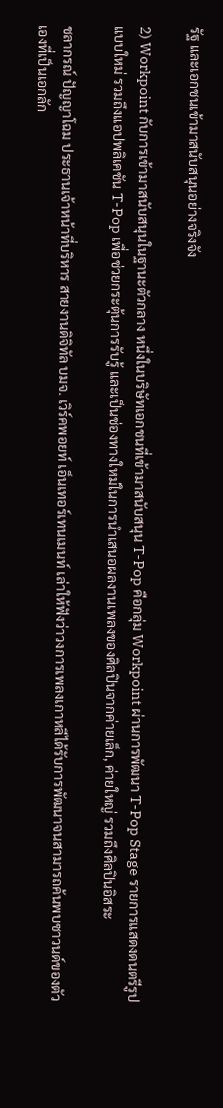รัฐ และเอกชนเข้ามาสนับสนุนอย่างจริงจัง

2) Workpoint กับการเข้ามาสนับสนุนในฐานะตัวกลาง หนึ่งในบริษัทเอกชนที่เข้ามาสนับสนุน T-Pop คือกลุ่ม Workpoint ผ่านการพัฒนา T-Pop Stage รายการแสดงดนตรีรูปแบบใหม่ รวมถึงแอปพลิเคชัน T-Pop เพื่อช่วยกระตุ้นการรับรู้ และเป็นช่องทางใหม่ในการนำเสนอผลงานเพลงของศิลปินจากค่ายเล็ก, ค่ายใหญ่ รวมถึงศิลปินอิสระ

ชลากรณ์ ปัญญาโฉม ประธานเจ้าหน้าที่บริหาร สายงานดิจิทัล บมจ. เวิร์คพอยท์ เอ็นเทอร์เทนเมนท์ เล่าให้ฟังว่าวงการเพลงเกาหลีได้รับการพัฒนาจนสามารถค้นพบซาวนด์ของตัวเองที่เป็นเอกลัก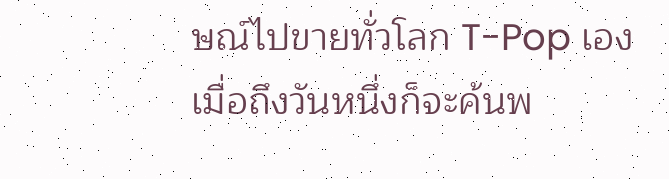ษณ์ไปขายทั่วโลก T-Pop เอง เมื่อถึงวันหนึ่งก็จะค้นพ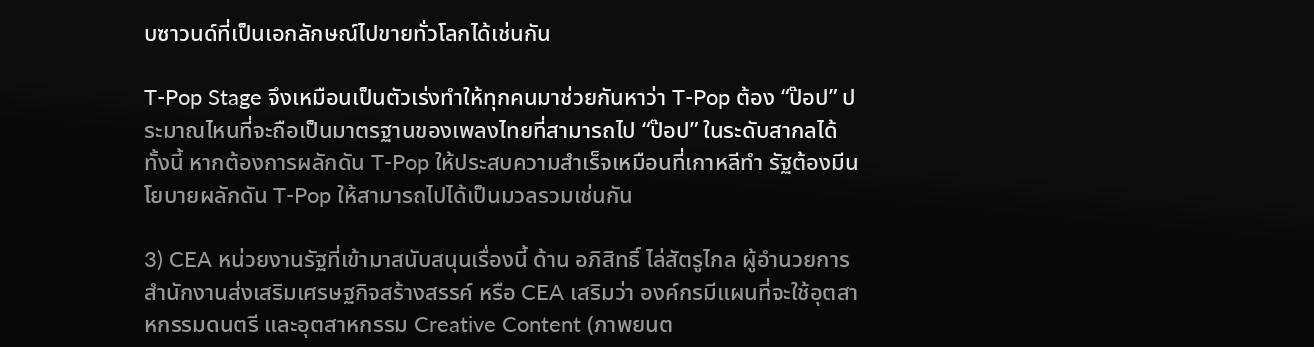บซาวนด์ที่เป็นเอกลักษณ์ไปขายทั่วโลกได้เช่นกัน

T-Pop Stage จึงเหมือนเป็นตัวเร่งทำให้ทุกคนมาช่วยกันหาว่า T-Pop ต้อง “ป๊อป” ประมาณไหนที่จะถือเป็นมาตรฐานของเพลงไทยที่สามารถไป “ป๊อป” ในระดับสากลได้ ทั้งนี้ หากต้องการผลักดัน T-Pop ให้ประสบความสำเร็จเหมือนที่เกาหลีทำ รัฐต้องมีนโยบายผลักดัน T-Pop ให้สามารถไปได้เป็นมวลรวมเช่นกัน

3) CEA หน่วยงานรัฐที่เข้ามาสนับสนุนเรื่องนี้ ด้าน อภิสิทธิ์ ไล่สัตรูไกล ผู้อำนวยการสำนักงานส่งเสริมเศรษฐกิจสร้างสรรค์ หรือ CEA เสริมว่า องค์กรมีแผนที่จะใช้อุตสาหกรรมดนตรี และอุตสาหกรรม Creative Content (ภาพยนต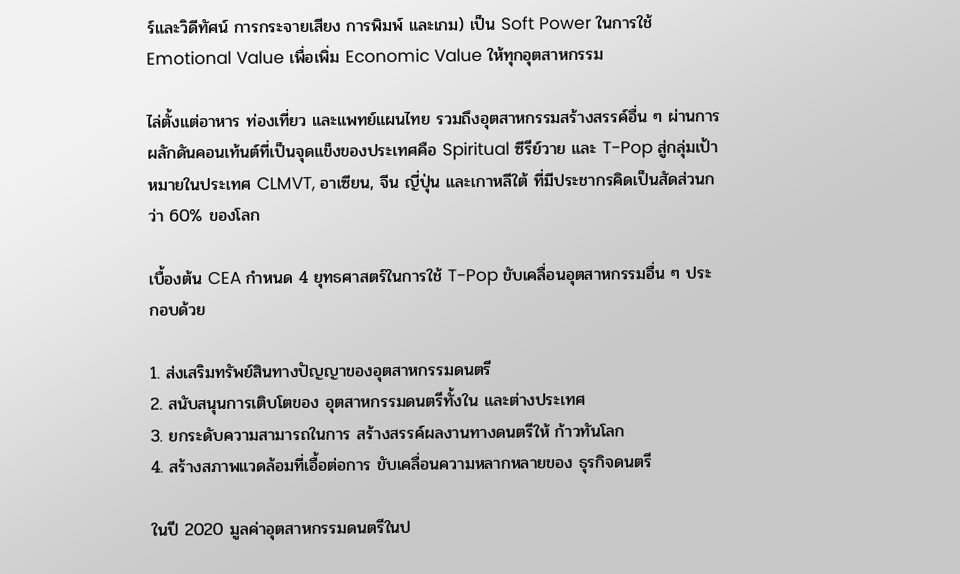ร์และวิดีทัศน์ การกระจายเสียง การพิมพ์ และเกม) เป็น Soft Power ในการใช้ Emotional Value เพื่อเพิ่ม Economic Value ให้ทุกอุตสาหกรรม

ไล่ตั้งแต่อาหาร ท่องเที่ยว และแพทย์แผนไทย รวมถึงอุตสาหกรรมสร้างสรรค์อื่น ๆ ผ่านการผลักดันคอนเท้นต์ที่เป็นจุดแข็งของประเทศคือ Spiritual ซีรีย์วาย และ T-Pop สู่กลุ่มเป้าหมายในประเทศ CLMVT, อาเซียน, จีน ญี่ปุ่น และเกาหลีใต้ ที่มีประชากรคิดเป็นสัดส่วนกว่า 60% ของโลก

เบื้องต้น CEA กำหนด 4 ยุทธศาสตร์ในการใช้ T-Pop ขับเคลื่อนอุตสาหกรรมอื่น ๆ ประกอบด้วย

1. ส่งเสริมทรัพย์สินทางปัญญาของอุตสาหกรรมดนตรี
2. สนับสนุนการเติบโตของ อุตสาหกรรมดนตรีทั้งใน และต่างประเทศ
3. ยกระดับความสามารถในการ สร้างสรรค์ผลงานทางดนตรีให้ ก้าวทันโลก
4. สร้างสภาพแวดล้อมที่เอื้อต่อการ ขับเคลื่อนความหลากหลายของ ธุรกิจดนตรี

ในปี 2020 มูลค่าอุตสาหกรรมดนตรีในป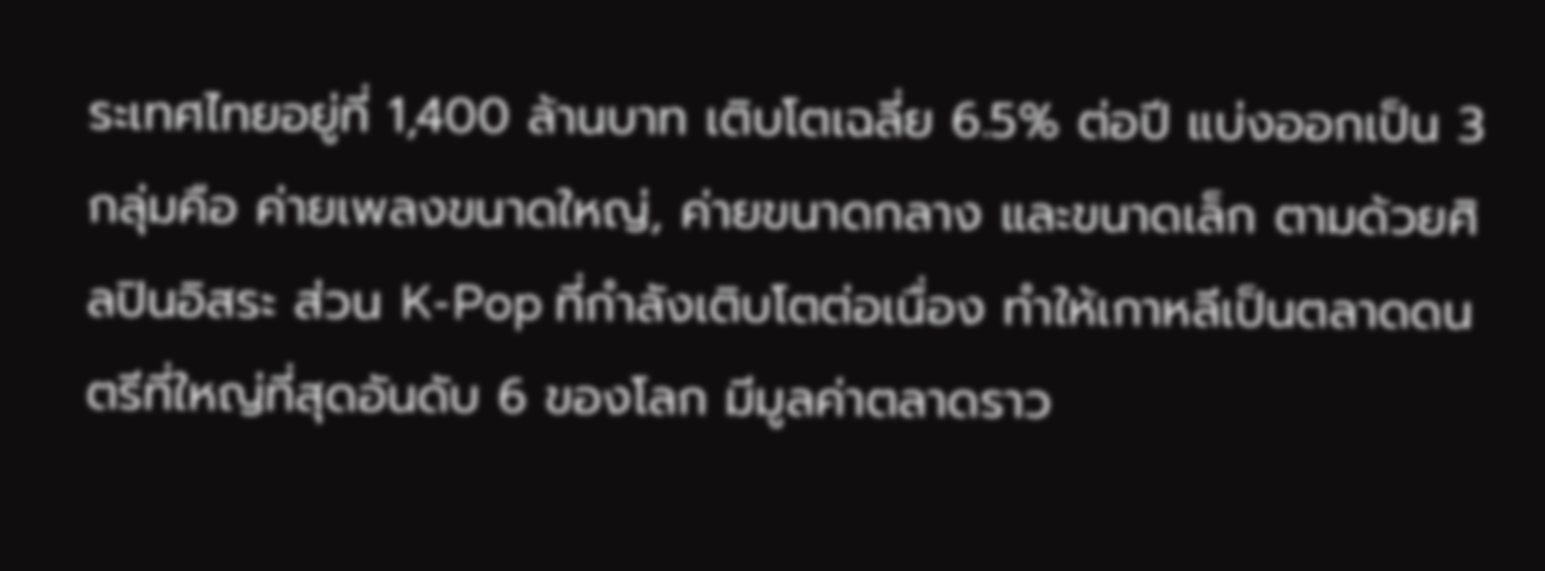ระเทศไทยอยู่ที่ 1,400 ล้านบาท เติบโตเฉลี่ย 6.5% ต่อปี แบ่งออกเป็น 3 กลุ่มคือ ค่ายเพลงขนาดใหญ่, ค่ายขนาดกลาง และขนาดเล็ก ตามด้วยศิลปินอิสระ ส่วน K-Pop ที่กำลังเติบโตต่อเนื่อง ทำให้เกาหลีเป็นตลาดดนตรีที่ใหญ่ที่สุดอันดับ 6 ของโลก มีมูลค่าตลาดราว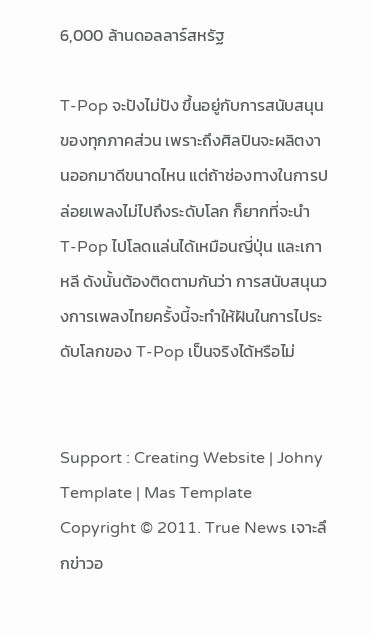6,000 ล้านดอลลาร์สหรัฐ

T-Pop จะปังไม่ปัง ขึ้นอยู่กับการสนับสนุนของทุกภาคส่วน เพราะถึงศิลปินจะผลิตงานออกมาดีขนาดไหน แต่ถ้าช่องทางในการปล่อยเพลงไม่ไปถึงระดับโลก ก็ยากที่จะนำ T-Pop ไปโลดแล่นได้เหมือนญี่ปุ่น และเกาหลี ดังนั้นต้องติดตามกันว่า การสนับสนุนวงการเพลงไทยครั้งนี้จะทำให้ฝันในการไประดับโลกของ T-Pop เป็นจริงได้หรือไม่


Support : Creating Website | Johny Template | Mas Template
Copyright © 2011. True News เจาะลึกข่าวอ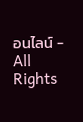อนไลน์ - All Rights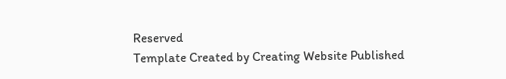Reserved
Template Created by Creating Website Published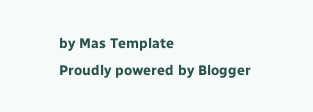by Mas Template
Proudly powered by Blogger